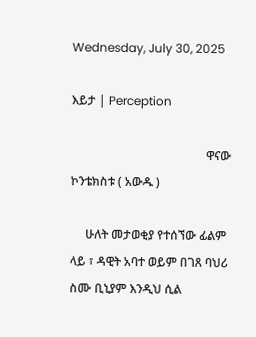Wednesday, July 30, 2025

እይታ | Perception

                                             ዋናው ኮንቴክስቱ ( አውዱ )

     ሁለት መታወቂያ የተሰኘው ፊልም ላይ ፣ ዳዊት አባተ ወይም በገጸ ባህሪ ስሙ ቢኒያም እንዲህ ሲል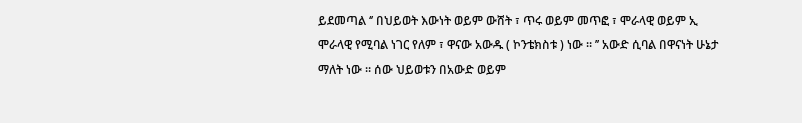ይደመጣል ‘’ በህይወት እውነት ወይም ውሸት ፣ ጥሩ ወይም መጥፎ ፣ ሞራላዊ ወይም ኢ ሞራላዊ የሚባል ነገር የለም ፣ ዋናው አውዱ ( ኮንቴክስቱ ) ነው ። ’’ አውድ ሲባል በዋናነት ሁኔታ ማለት ነው ። ሰው ህይወቱን በአውድ ወይም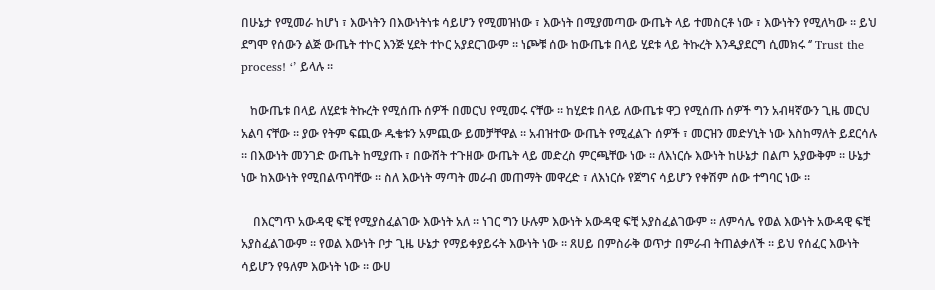በሁኔታ የሚመራ ከሆነ ፣ እውነትን በእውነትነቱ ሳይሆን የሚመዝነው ፣ እውነት በሚያመጣው ውጤት ላይ ተመስርቶ ነው ፣ እውነትን የሚለካው ። ይህ ደግሞ የሰውን ልጅ ውጤት ተኮር እንጅ ሂደት ተኮር አያደርገውም ። ነጮቹ ሰው ከውጤቱ በላይ ሂደቱ ላይ ትኩረት እንዲያደርግ ሲመክሩ ‘’ Trust the process! ‘’ ይላሉ ።

   ከውጤቱ በላይ ለሂደቱ ትኩረት የሚሰጡ ሰዎች በመርህ የሚመሩ ናቸው ። ከሂደቱ በላይ ለውጤቱ ዋጋ የሚሰጡ ሰዎች ግን አብዛኛውን ጊዜ መርህ አልባ ናቸው ። ያው የትም ፍጪው ዱቄቱን አምጪው ይመቻቸዋል ። አብዝተው ውጤት የሚፈልጉ ሰዎች ፣ መርዝን መድሃኒት ነው እስከማለት ይደርሳሉ ። በእውነት መንገድ ውጤት ከሚያጡ ፣ በውሸት ተጉዘው ውጤት ላይ መድረስ ምርጫቸው ነው ። ለእነርሱ እውነት ከሁኔታ በልጦ አያውቅም ። ሁኔታ ነው ከእውነት የሚበልጥባቸው ። ስለ እውነት ማጣት መራብ መጠማት መዋረድ ፣ ለእነርሱ የጀግና ሳይሆን የቀሽም ሰው ተግባር ነው ።

    በእርግጥ አውዳዊ ፍቺ የሚያስፈልገው እውነት አለ ። ነገር ግን ሁሉም እውነት አውዳዊ ፍቺ አያስፈልገውም ። ለምሳሌ የወል እውነት አውዳዊ ፍቺ አያስፈልገውም ። የወል እውነት ቦታ ጊዜ ሁኔታ የማይቀያይሩት እውነት ነው ። ጸሀይ በምስራቅ ወጥታ በምራብ ትጠልቃለች ። ይህ የሰፈር እውነት ሳይሆን የዓለም እውነት ነው ። ውሀ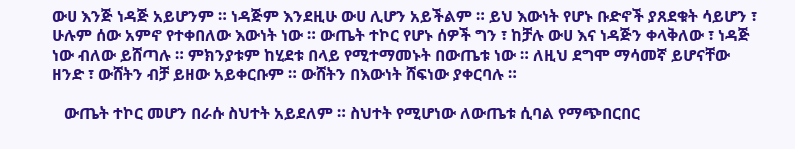ውሀ እንጅ ነዳጅ አይሆንም ። ነዳጅም እንደዚሁ ውሀ ሊሆን አይችልም ። ይህ እውነት የሆኑ ቡድኖች ያጸደቁት ሳይሆን ፣ ሁሉም ሰው አምኖ የተቀበለው እውነት ነው ። ውጤት ተኮር የሆኑ ሰዎች ግን ፣ ከቻሉ ውሀ እና ነዳጅን ቀላቅለው ፣ ነዳጅ ነው ብለው ይሸጣሉ ። ምክንያቱም ከሂደቱ በላይ የሚተማመኑት በውጤቱ ነው ። ለዚህ ደግሞ ማሳመኛ ይሆናቸው ዘንድ ፣ ውሸትን ብቻ ይዘው አይቀርቡም ። ውሸትን በእውነት ሸፍነው ያቀርባሉ ።

   ውጤት ተኮር መሆን በራሱ ስህተት አይደለም ። ስህተት የሚሆነው ለውጤቱ ሲባል የማጭበርበር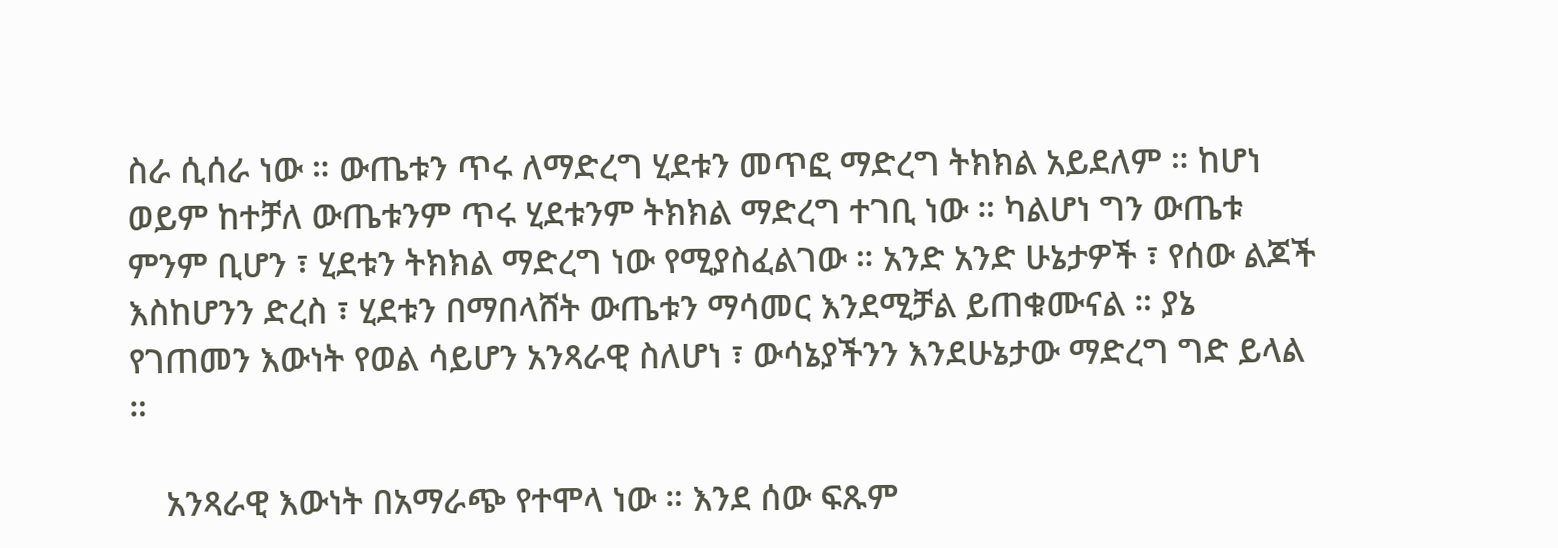ስራ ሲሰራ ነው ። ውጤቱን ጥሩ ለማድረግ ሂደቱን መጥፎ ማድረግ ትክክል አይደለም ። ከሆነ ወይም ከተቻለ ውጤቱንም ጥሩ ሂደቱንም ትክክል ማድረግ ተገቢ ነው ። ካልሆነ ግን ውጤቱ ምንም ቢሆን ፣ ሂደቱን ትክክል ማድረግ ነው የሚያስፈልገው ። አንድ አንድ ሁኔታዎች ፣ የሰው ልጆች እስከሆንን ድረስ ፣ ሂደቱን በማበላሸት ውጤቱን ማሳመር እንደሚቻል ይጠቁሙናል ። ያኔ የገጠመን እውነት የወል ሳይሆን አንጻራዊ ስለሆነ ፣ ውሳኔያችንን እንደሁኔታው ማድረግ ግድ ይላል ።

    አንጻራዊ እውነት በአማራጭ የተሞላ ነው ። እንደ ሰው ፍጹም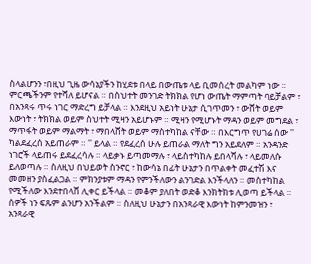ስላልሆንን ፣በዚህ ጊዜ ውሳኔያችን ከሂደቱ በላይ በውጤቱ ላይ ቢመሰረት መልካም ነው ። ምርጫችንም የተሻለ ይሆናል ። በስህተት መንገድ ትክክል የሆነ ውጤት ማምጣት ባይቻልም ፣ በአንጻሩ ጥሩ ነገር ማድረግ ይቻላል ። እንደዚህ አይነት ሁኔታ ሲገጥመን ፣ ውሸት ወይም እውነት ፣ ትክክል ወይም ስህተት ሚዛን አይሆኑም ። ሚዛን የሚሆኑት ማዳን ወይም መግደል ፣ ማጥፋት ወይም ማልማት ፣ ማበላሸት ወይም ማስተካከል ናቸው ። በእርግጥ የሀገሬ ሰው '' ካልደፈረሰ አይጠራም ። '' ይላል ። የደፈረሰ ሁሉ ይጠራል ማለት ግን አይደለም ። አንዳንድ ነገሮች ላይጠሩ ይደፈረሳሉ ። ላይቃኑ ይጣመማሉ ፣ ላይስተካከሉ ይበላሻሉ ፣ ላይመለሱ ይለወጣሉ ። ስለዚህ በህይወት ስንኖር ፣ ከውሳኔ በፊት ሁኔታን በጥልቀት መፈተሽ እና መመዘን ያስፈልጋል ። ምክንያቱም ማዳን የምንችለውን ልንገድል እንችላለን ። መስተካከል የሚችለው እንደተበላሸ ሊቀር ይችላል ። መቆም ያለበት ወድቆ እንክትክቱ ሊወጣ ይችላል ። ሰዎች ነን ፍጹም ልንሆን አንችልም ። ስለዚህ ሁኔታን በአንጻራዊ እውነት ከምንመዝን ፣ አንጻራዊ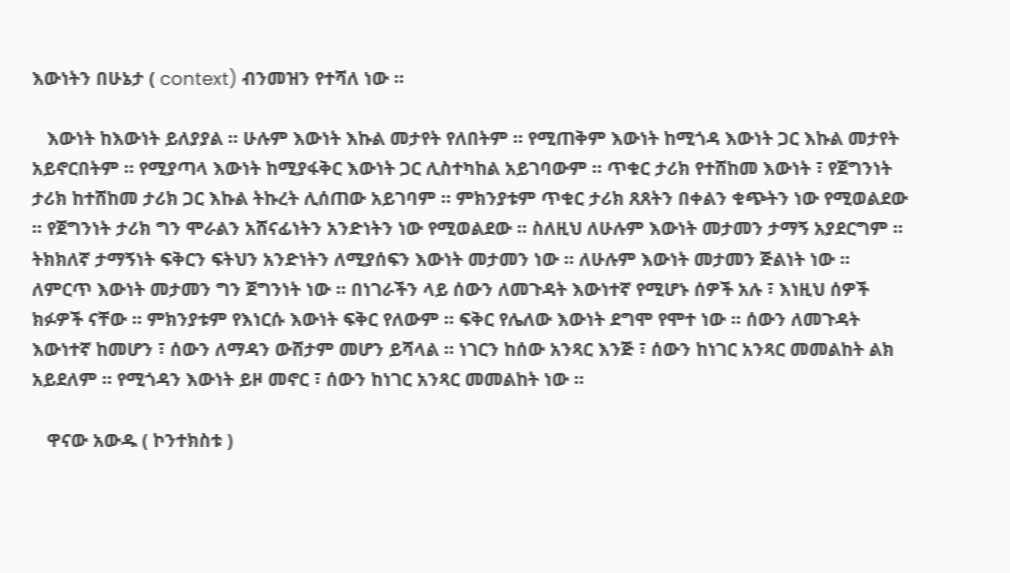እውነትን በሁኔታ ( context) ብንመዝን የተሻለ ነው ።

   እውነት ከእውነት ይለያያል ። ሁሉም እውነት እኩል መታየት የለበትም ። የሚጠቅም እውነት ከሚጎዳ እውነት ጋር እኩል መታየት አይኖርበትም ። የሚያጣላ እውነት ከሚያፋቅር እውነት ጋር ሊስተካከል አይገባውም ። ጥቁር ታሪክ የተሸከመ እውነት ፣ የጀግንነት ታሪክ ከተሸከመ ታሪክ ጋር እኩል ትኩረት ሊሰጠው አይገባም ። ምክንያቱም ጥቁር ታሪክ ጸጸትን በቀልን ቁጭትን ነው የሚወልደው ። የጀግንነት ታሪክ ግን ሞራልን አሸናፊነትን አንድነትን ነው የሚወልደው ። ስለዚህ ለሁሉም እውነት መታመን ታማኝ አያደርግም ። ትክክለኛ ታማኝነት ፍቅርን ፍትህን አንድነትን ለሚያሰፍን እውነት መታመን ነው ። ለሁሉም እውነት መታመን ጅልነት ነው ። ለምርጥ እውነት መታመን ግን ጀግንነት ነው ። በነገራችን ላይ ሰውን ለመጉዳት እውነተኛ የሚሆኑ ሰዎች አሉ ፣ እነዚህ ሰዎች ክፉዎች ናቸው ። ምክንያቱም የእነርሱ እውነት ፍቅር የለውም ። ፍቅር የሌለው እውነት ደግሞ የሞተ ነው ። ሰውን ለመጉዳት እውነተኛ ከመሆን ፣ ሰውን ለማዳን ውሸታም መሆን ይሻላል ። ነገርን ከሰው አንጻር እንጅ ፣ ሰውን ከነገር አንጻር መመልከት ልክ አይደለም ። የሚጎዳን እውነት ይዞ መኖር ፣ ሰውን ከነገር አንጻር መመልከት ነው ።

   ዋናው አውዱ ( ኮንተክስቱ )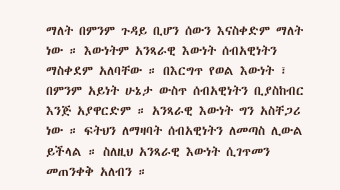ማለት በምንም ጉዳይ ቢሆን ሰውን እናስቀድም ማለት ነው ። እውነትም አንጻራዊ እውነት ሰብአዊነትን ማስቀደም አለባቸው ። በእርግጥ የወል እውነት ፣ በምንም አይነት ሁኔታ ውስጥ ሰብአዊነትን ቢያስከብር እንጅ አያዋርድም ። አንጻራዊ እውነት ግን አስቸጋሪ ነው ። ፍትህን ለማዛባት ሰብአዊነትን ለመጣስ ሊውል ይችላል ። ስለዚህ አንጻራዊ እውነት ሲገጥመን መጠንቀቅ አለብን ።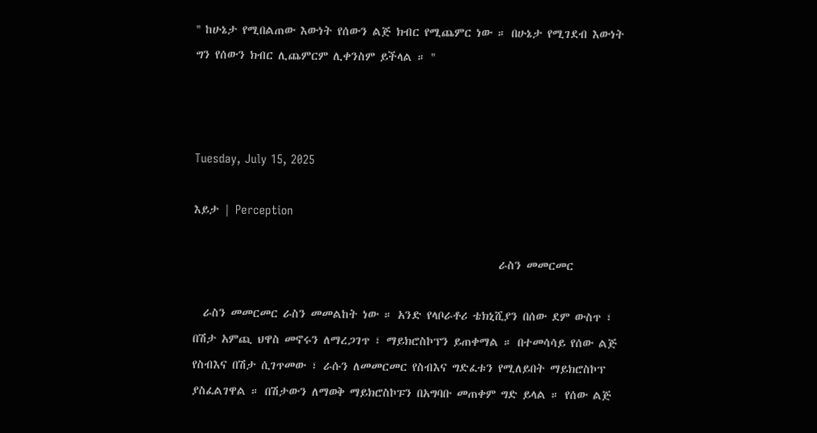'' ከሁኔታ የሚበልጠው እውነት የሰውን ልጅ ክብር የሚጨምር ነው ። በሁኔታ የሚገደብ እውነት ግን የሰውን ክብር ሊጨምርም ሊቀንስም ይችላል ። ''



Tuesday, July 15, 2025

እይታ | Perception

                                                             ራስን መመርመር

  ራስን መመርመር ራስን መመልከት ነው ። አንድ የላቦራቶሪ ቴክኒሺያን በሰው ደም ውስጥ ፣ በሽታ አምጪ ህዋስ መኖሩን ለማረጋገጥ ፣ ማይክሮስኮፕን ይጠቀማል ። በተመሳሳይ የሰው ልጅ የስብእና በሽታ ሲገጥመው ፣ ራሱን ለመመርመር የስብእና ግድፈቱን የሚለይበት ማይክሮስኮፕ ያስፈልገዋል ። በሽታውን ለማወቅ ማይክሮስኮፑን በአግባቡ መጠቀም ግድ ይላል ። የሰው ልጅ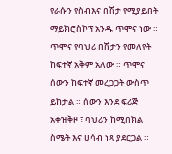የራሱን የስብእና በሽታ የሚያይበት ማይክሮስኮፕ አንዱ ጥሞና ነው ። ጥሞና የባህሪ በሽታን የመለየት ከፍተኛ አቅም አለው ። ጥሞና ሰውን ከፍተኛ መረጋጋት ውስጥ ይከታል ። ሰውን እንደ ፍሪጅ አቀዝቅዞ ፣ ባህሪን ከሚበክል ስሜት እና ሀሳብ ነጻ ያደርጋል ።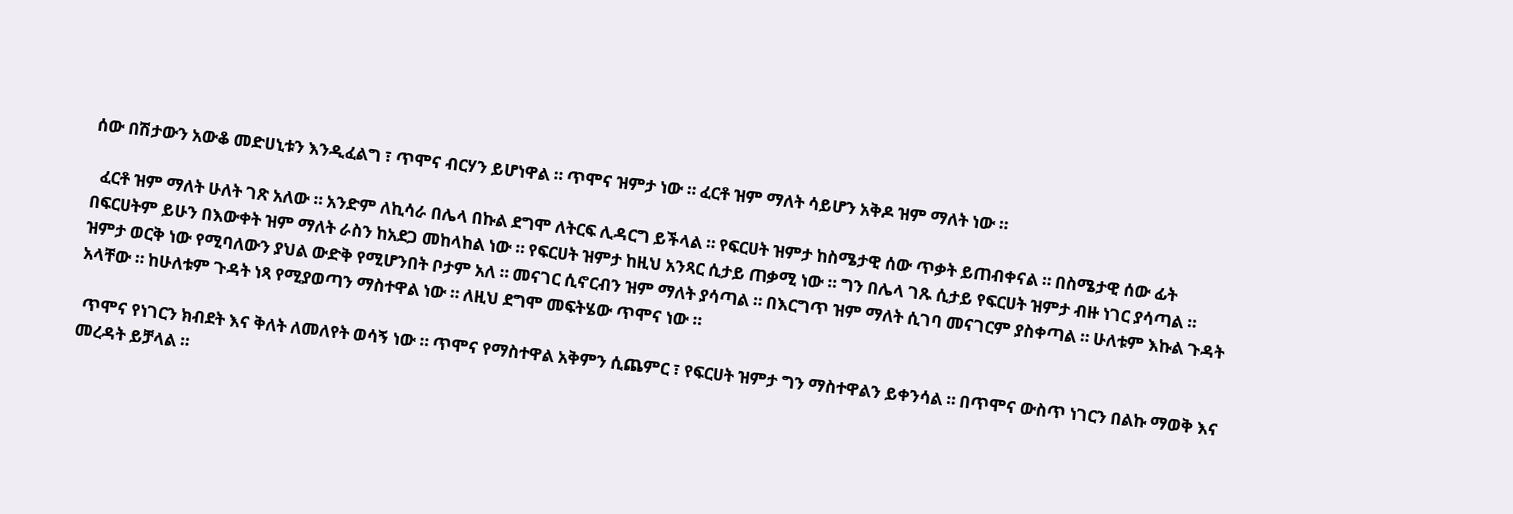ሰው በሽታውን አውቆ መድሀኒቱን እንዲፈልግ ፣ ጥሞና ብርሃን ይሆነዋል ። ጥሞና ዝምታ ነው ። ፈርቶ ዝም ማለት ሳይሆን አቅዶ ዝም ማለት ነው ።

  ፈርቶ ዝም ማለት ሁለት ገጽ አለው ። አንድም ለኪሳራ በሌላ በኩል ደግሞ ለትርፍ ሊዳርግ ይችላል ። የፍርሀት ዝምታ ከስሜታዊ ሰው ጥቃት ይጠብቀናል ። በስሜታዊ ሰው ፊት በፍርሀትም ይሁን በእውቀት ዝም ማለት ራስን ከአደጋ መከላከል ነው ። የፍርሀት ዝምታ ከዚህ አንጻር ሲታይ ጠቃሚ ነው ። ግን በሌላ ገጹ ሲታይ የፍርሀት ዝምታ ብዙ ነገር ያሳጣል ። ዝምታ ወርቅ ነው የሚባለውን ያህል ውድቅ የሚሆንበት ቦታም አለ ። መናገር ሲኖርብን ዝም ማለት ያሳጣል ። በእርግጥ ዝም ማለት ሲገባ መናገርም ያስቀጣል ። ሁለቱም እኩል ጉዳት አላቸው ። ከሁለቱም ጉዳት ነጻ የሚያወጣን ማስተዋል ነው ። ለዚህ ደግሞ መፍትሄው ጥሞና ነው ።

 ጥሞና የነገርን ክብደት እና ቅለት ለመለየት ወሳኝ ነው ። ጥሞና የማስተዋል አቅምን ሲጨምር ፣ የፍርሀት ዝምታ ግን ማስተዋልን ይቀንሳል ። በጥሞና ውስጥ ነገርን በልኩ ማወቅ እና መረዳት ይቻላል ።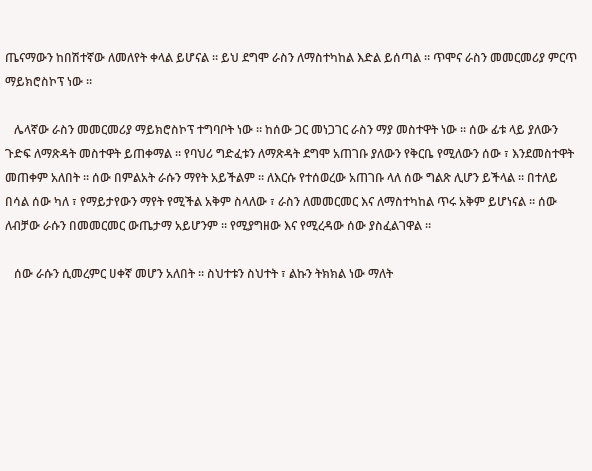ጤናማውን ከበሽተኛው ለመለየት ቀላል ይሆናል ። ይህ ደግሞ ራስን ለማስተካከል እድል ይሰጣል ። ጥሞና ራስን መመርመሪያ ምርጥ ማይክሮስኮፕ ነው ።

   ሌላኛው ራስን መመርመሪያ ማይክሮስኮፕ ተግባቦት ነው ። ከሰው ጋር መነጋገር ራስን ማያ መስተዋት ነው ። ሰው ፊቱ ላይ ያለውን ጉድፍ ለማጽዳት መስተዋት ይጠቀማል ። የባህሪ ግድፈቱን ለማጽዳት ደግሞ አጠገቡ ያለውን የቅርቤ የሚለውን ሰው ፣ እንደመስተዋት መጠቀም አለበት ። ሰው በምልአት ራሱን ማየት አይችልም ። ለእርሱ የተሰወረው አጠገቡ ላለ ሰው ግልጽ ሊሆን ይችላል ። በተለይ በሳል ሰው ካለ ፣ የማይታየውን ማየት የሚችል አቅም ስላለው ፣ ራስን ለመመርመር እና ለማስተካከል ጥሩ አቅም ይሆነናል ። ሰው ለብቻው ራሱን በመመርመር ውጤታማ አይሆንም ። የሚያግዘው እና የሚረዳው ሰው ያስፈልገዋል ።

   ሰው ራሱን ሲመረምር ሀቀኛ መሆን አለበት ። ስህተቱን ስህተት ፣ ልኩን ትክክል ነው ማለት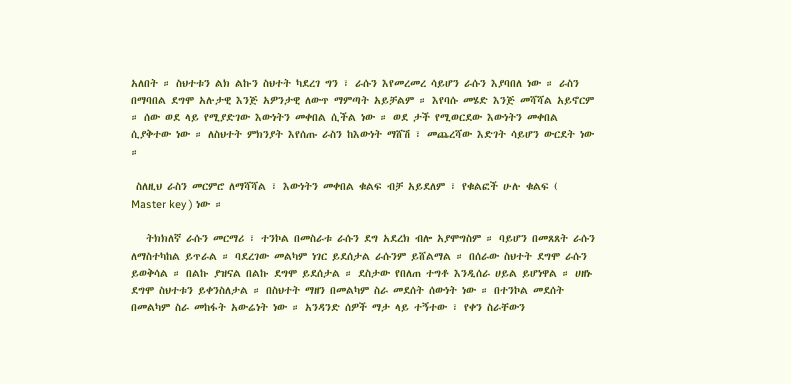አለበት ። ስህተቱን ልክ ልኩን ስህተት ካደረገ ግን ፣ ራሱን እየመረመረ ሳይሆን ራሱን እያባበለ ነው ። ራስን በማባበል ደግሞ አሉታዊ እንጅ አዎንታዊ ለውጥ ማምጣት አይቻልም ። እየባሱ መሄድ እንጅ መሻሻል አይኖርም ። ሰው ወደ ላይ የሚያድገው እውነትን መቀበል ሲችል ነው ። ወደ ታች የሚወርደው እውነትን መቀበል ሲያቅተው ነው ። ለስህተት ምክንያት እየሰጡ ራስን ከእውነት ማሸሽ ፣ መጨረሻው እድገት ሳይሆን ውርደት ነው ።

 ስለዚህ ራስን መርምሮ ለማሻሻል ፣ እውነትን መቀበል ቁልፍ ብቻ አይደለም ፣ የቁልፎች ሁሉ ቁልፍ ( Master key ) ነው ።

   ትክክለኛ ራሱን መርማሪ ፣ ተንኮል በመስራቱ ራሱን ደግ አደረክ ብሎ አያሞግስም ። ባይሆን በመጸጸት ራሱን ለማስተካከል ይጥራል ። ባደረገው መልካም ነገር ይደሰታል ራሱንም ይሸልማል ። በሰራው ስህተት ደግሞ ራሱን ይወቅሳል ። በልኩ ያዝናል በልኩ ደግሞ ይደሰታል ። ደስታው የበለጠ ተግቶ እንዲሰራ ሀይል ይሆነዋል ። ሀዘኑ ደግሞ ስህተቱን ይቀንስለታል ። በስህተት ማዘን በመልካም ስራ መደሰት ሰውነት ነው ። በተንኮል መደሰት በመልካም ስራ መከፋት አውሬነት ነው ። አንዳንድ ሰዎች ማታ ላይ ተኝተው ፣ የቀን ስራቸውን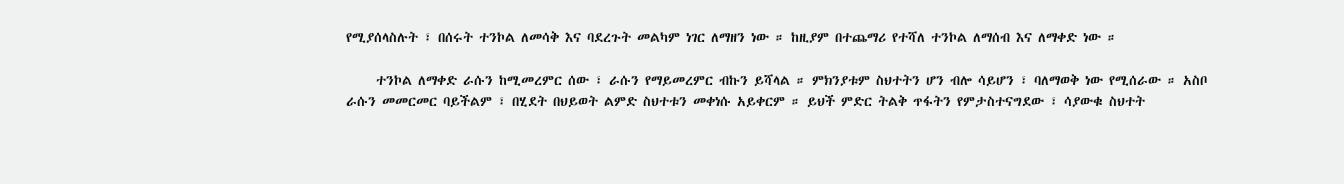የሚያሰላስሉት ፣ በሰሩት ተንኮል ለመሳቅ እና ባደረጉት መልካም ነገር ለማዘን ነው ። ከዚያም በተጨማሪ የተሻለ ተንኮል ለማሰብ እና ለማቀድ ነው ።

     ተንኮል ለማቀድ ራሱን ከሚመረምር ሰው ፣ ራሱን የማይመረምር ብኩን ይሻላል ። ምክንያቱም ስህተትን ሆን ብሎ ሳይሆን ፣ ባለማወቅ ነው የሚሰራው ። አስቦ ራሱን መመርመር ባይችልም ፣ በሂደት በህይወት ልምድ ስህተቱን መቀነሱ አይቀርም ። ይህች ምድር ትልቅ ጥፋትን የምታስተናግደው ፣ ሳያውቁ ስህተት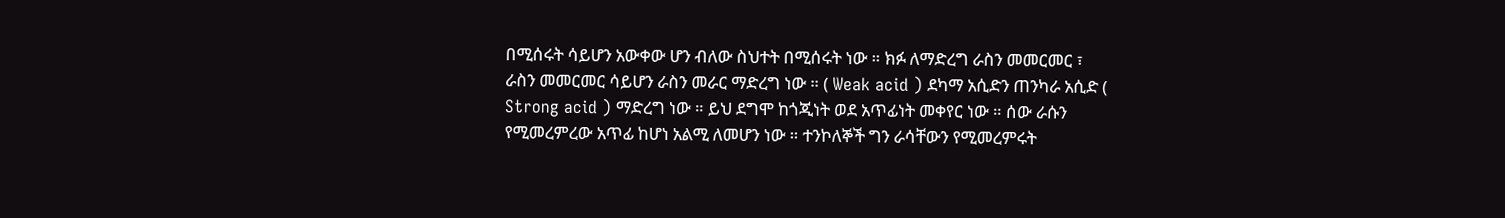በሚሰሩት ሳይሆን አውቀው ሆን ብለው ስህተት በሚሰሩት ነው ። ክፉ ለማድረግ ራስን መመርመር ፣ ራስን መመርመር ሳይሆን ራስን መራር ማድረግ ነው ። ( Weak acid ) ደካማ አሲድን ጠንካራ አሲድ ( Strong acid ) ማድረግ ነው ። ይህ ደግሞ ከጎጂነት ወደ አጥፊነት መቀየር ነው ። ሰው ራሱን የሚመረምረው አጥፊ ከሆነ አልሚ ለመሆን ነው ። ተንኮለኞች ግን ራሳቸውን የሚመረምሩት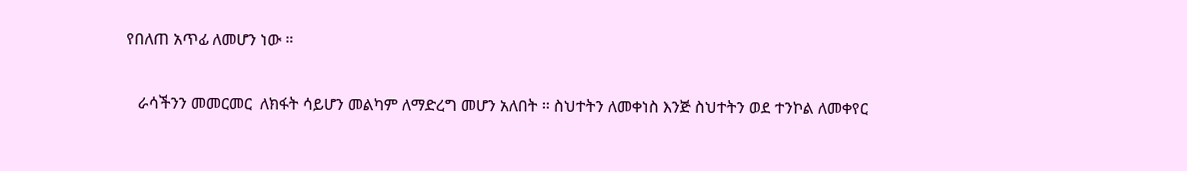የበለጠ አጥፊ ለመሆን ነው ።

   ራሳችንን መመርመር  ለክፋት ሳይሆን መልካም ለማድረግ መሆን አለበት ። ስህተትን ለመቀነስ እንጅ ስህተትን ወደ ተንኮል ለመቀየር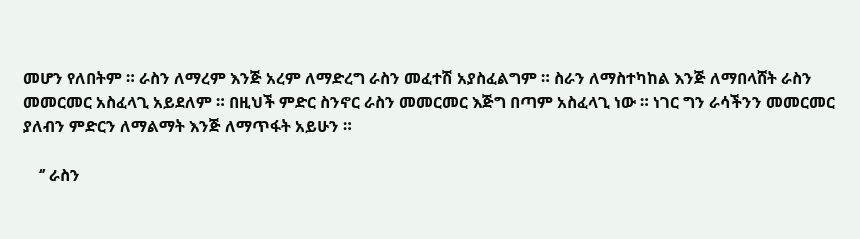መሆን የለበትም ። ራስን ለማረም እንጅ አረም ለማድረግ ራስን መፈተሽ አያስፈልግም ። ስራን ለማስተካከል እንጅ ለማበላሸት ራስን መመርመር አስፈላጊ አይደለም ። በዚህች ምድር ስንኖር ራስን መመርመር እጅግ በጣም አስፈላጊ ነው ። ነገር ግን ራሳችንን መመርመር ያለብን ምድርን ለማልማት እንጅ ለማጥፋት አይሁን ።

    ‘’ ራስን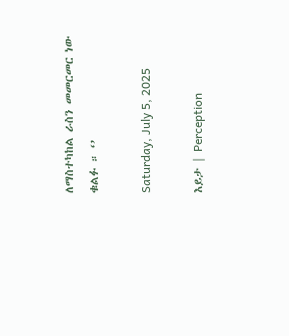ለማስተካከል ራስን መመርመር ነው ቁልፉ ። ‘’

Saturday, July 5, 2025

እይታ | Perception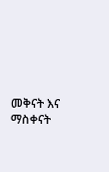መቅናት እና ማስቀናት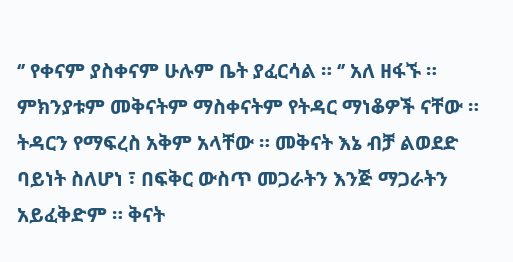‘’ የቀናም ያስቀናም ሁሉም ቤት ያፈርሳል ። ‘’ አለ ዘፋኙ ። ምክንያቱም መቅናትም ማስቀናትም የትዳር ማነቆዎች ናቸው ። ትዳርን የማፍረስ አቅም አላቸው ። መቅናት እኔ ብቻ ልወደድ ባይነት ስለሆነ ፣ በፍቅር ውስጥ መጋራትን እንጅ ማጋራትን አይፈቅድም ። ቅናት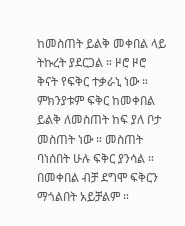ከመስጠት ይልቅ መቀበል ላይ ትኩረት ያደርጋል ። ዞሮ ዞሮ ቅናት የፍቅር ተቃራኒ ነው ። ምክንያቱም ፍቅር ከመቀበል ይልቅ ለመስጠት ከፍ ያለ ቦታ መስጠት ነው ። መስጠት ባነሰበት ሁሉ ፍቅር ያንሳል ። በመቀበል ብቻ ደግሞ ፍቅርን ማጎልበት አይቻልም ።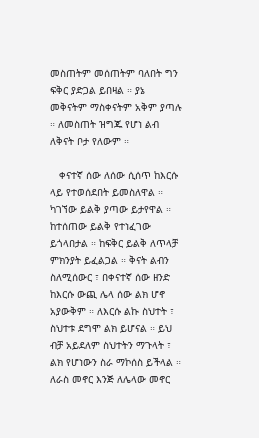መስጠትም መሰጠትም ባለበት ግን ፍቅር ያድጋል ይበዛል ። ያኔ መቅናትም ማስቀናትም አቅም ያጣሉ ። ለመስጠት ዝግጁ የሆነ ልብ ለቅናት ቦታ የለውም ።

   ቀናተኛ ሰው ለሰው ሲሰጥ ከእርሱ ላይ የተወሰደበት ይመስለዋል ። ካገኘው ይልቅ ያጣው ይታየዋል ። ከተሰጠው ይልቅ የተነፈገው ይጎላበታል ። ከፍቅር ይልቅ ለጥላቻ ምክንያት ይፈልጋል ። ቅናት ልብን ስለሚሰውር ፣ በቀናተኛ ሰው ዘንድ ከእርሱ ውጪ ሌላ ሰው ልክ ሆኖ አያውቅም ። ለእርሱ ልኩ ስህተት ፣ ስህተቱ ደግሞ ልክ ይሆናል ። ይህ ብቻ አይደለም ስህተትን ማጉላት ፣ ልክ የሆነውን ስራ ማኮሰስ ይችላል ። ለራስ መኖር እንጅ ለሌላው መኖር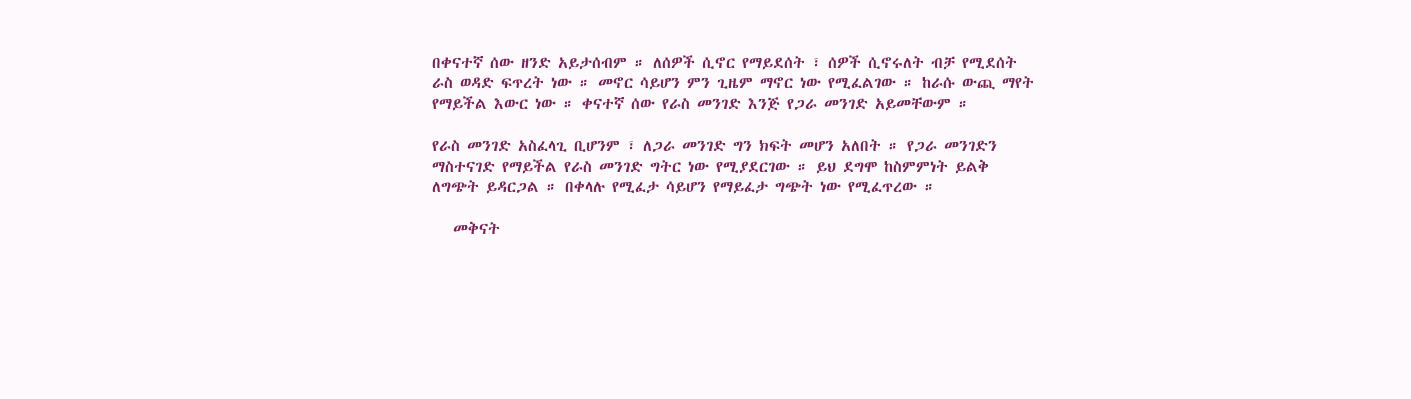በቀናተኛ ሰው ዘንድ አይታሰብም ። ለሰዎች ሲኖር የማይደሰት ፣ ሰዎች ሲኖሩለት ብቻ የሚደሰት ራስ ወዳድ ፍጥረት ነው ። መኖር ሳይሆን ምን ጊዜም ማኖር ነው የሚፈልገው ። ከራሱ ውጪ ማየት የማይችል እውር ነው ። ቀናተኛ ሰው የራስ መንገድ እንጅ የጋራ መንገድ አይመቸውም ።

የራስ መንገድ አስፈላጊ ቢሆንም ፣ ለጋራ መንገድ ግን ክፍት መሆን አለበት ። የጋራ መንገድን ማስተናገድ የማይችል የራስ መንገድ ግትር ነው የሚያደርገው ። ይህ ደግሞ ከስምምነት ይልቅ ለግጭት ይዳርጋል ። በቀላሉ የሚፈታ ሳይሆን የማይፈታ ግጭት ነው የሚፈጥረው ።

   መቅናት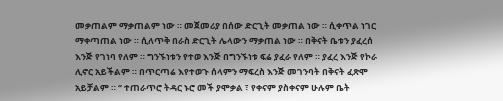መቃጠልም ማቃጠልም ነው ። መጀመሪያ በሰው ድርጊት መቃጠል ነው ። ሲቀጥል ነገር ማቀጣጠል ነው ። ሲለጥቅ በራስ ድርጊት ሌላውን ማቃጠል ነው ። በቅናት ቤቱን ያፈረሰ እንጅ የገነባ የለም ። ግንኙነቱን የተወ እንጅ በግንኙነቱ ፍሬ ያፈራ የለም ። ያፈረ እንጅ የኮራ ሊኖር አይችልም ። በጥርጣሬ እየተወጉ ሰላምን ማፍረስ እንጅ መገንባት በቅናት ፈጽሞ አይቻልም ። ‘’ ተጠራጥሮ ትዳር ኑሮ መች ያሞቃል ፣ የቀናም ያስቀናም ሁሉም ቤት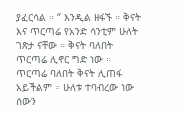ያፈርሳል ። ‘’ እንዲል ዘፋኙ ። ቅናት እና ጥርጣሬ የአንድ ሳንቲም ሁለት ገጽታ ናቸው ። ቅናት ባለበት ጥርጣሬ ሊኖር ግድ ነው ። ጥርጣሬ ባለበት ቅናት ሊጠፋ አይችልም ። ሁለቱ ተባብረው ነው ሰውን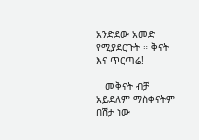አንድደው አመድ የሚያደርጉት ። ቅናት እና ጥርጣሬ!

   መቅናት ብቻ አይደለም ማስቀናትም በሽታ ነው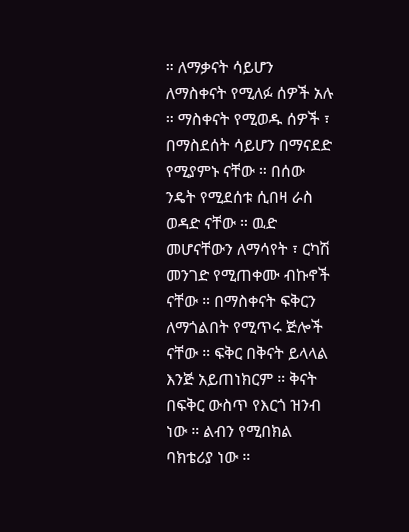። ለማቃናት ሳይሆን ለማስቀናት የሚለፉ ሰዎች አሉ ። ማስቀናት የሚወዱ ሰዎች ፣ በማስደሰት ሳይሆን በማናደድ የሚያምኑ ናቸው ። በሰው ንዴት የሚደሰቱ ሲበዛ ራስ ወዳድ ናቸው ። ዉድ መሆናቸውን ለማሳየት ፣ ርካሽ መንገድ የሚጠቀሙ ብኩኖች ናቸው ። በማስቀናት ፍቅርን ለማጎልበት የሚጥሩ ጅሎች ናቸው ። ፍቅር በቅናት ይላላል እንጅ አይጠነክርም ። ቅናት በፍቅር ውስጥ የእርጎ ዝንብ ነው ። ልብን የሚበክል ባክቴሪያ ነው ።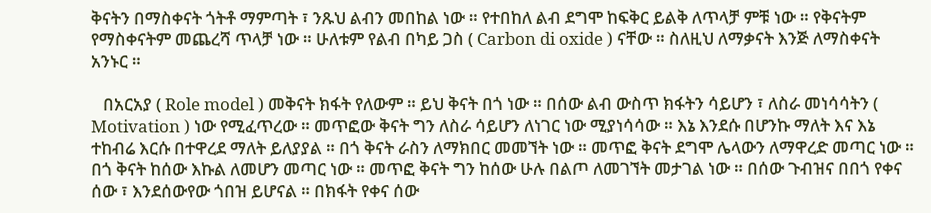ቅናትን በማስቀናት ጎትቶ ማምጣት ፣ ንጹህ ልብን መበከል ነው ። የተበከለ ልብ ደግሞ ከፍቅር ይልቅ ለጥላቻ ምቹ ነው ። የቅናትም የማስቀናትም መጨረሻ ጥላቻ ነው ። ሁለቱም የልብ በካይ ጋስ ( Carbon di oxide ) ናቸው ። ስለዚህ ለማቃናት እንጅ ለማስቀናት አንኑር ።

   በአርአያ ( Role model ) መቅናት ክፋት የለውም ። ይህ ቅናት በጎ ነው ። በሰው ልብ ውስጥ ክፋትን ሳይሆን ፣ ለስራ መነሳሳትን ( Motivation ) ነው የሚፈጥረው ። መጥፎው ቅናት ግን ለስራ ሳይሆን ለነገር ነው ሚያነሳሳው ። እኔ እንደሱ በሆንኩ ማለት እና እኔ ተከብሬ እርሱ በተዋረደ ማለት ይለያያል ። በጎ ቅናት ራስን ለማክበር መመኘት ነው ። መጥፎ ቅናት ደግሞ ሌላውን ለማዋረድ መጣር ነው ። በጎ ቅናት ከሰው እኩል ለመሆን መጣር ነው ። መጥፎ ቅናት ግን ከሰው ሁሉ በልጦ ለመገኘት መታገል ነው ። በሰው ጉብዝና በበጎ የቀና ሰው ፣ እንደሰውየው ጎበዝ ይሆናል ። በክፋት የቀና ሰው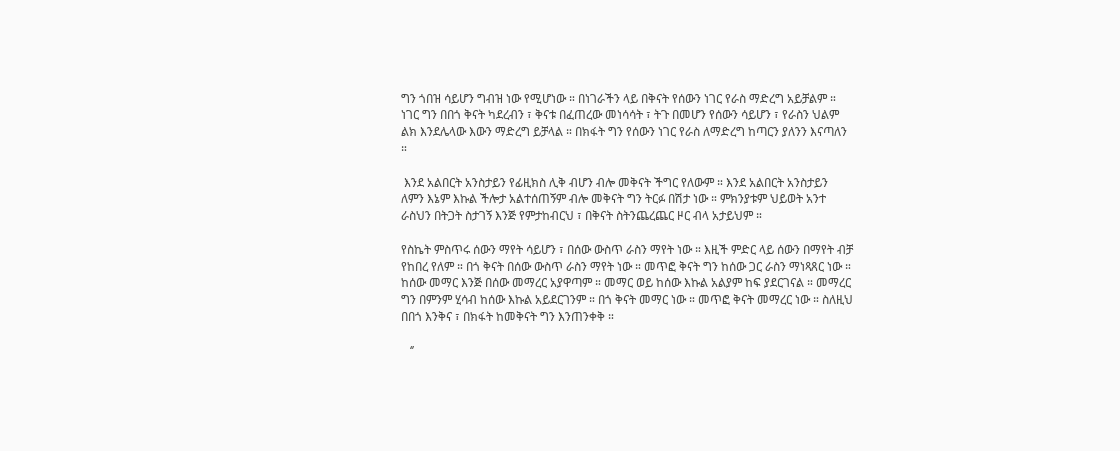ግን ጎበዝ ሳይሆን ግብዝ ነው የሚሆነው ። በነገራችን ላይ በቅናት የሰውን ነገር የራስ ማድረግ አይቻልም ። ነገር ግን በበጎ ቅናት ካደረብን ፣ ቅናቱ በፈጠረው መነሳሳት ፣ ትጉ በመሆን የሰውን ሳይሆን ፣ የራስን ህልም ልክ እንደሌላው እውን ማድረግ ይቻላል ። በክፋት ግን የሰውን ነገር የራስ ለማድረግ ከጣርን ያለንን እናጣለን ።

 እንደ አልበርት አንስታይን የፊዚክስ ሊቅ ብሆን ብሎ መቅናት ችግር የለውም ። እንደ አልበርት አንስታይን ለምን እኔም እኩል ችሎታ አልተሰጠኝም ብሎ መቅናት ግን ትርፉ በሽታ ነው ። ምክንያቱም ህይወት አንተ ራስህን በትጋት ስታገኝ እንጅ የምታከብርህ ፣ በቅናት ስትንጨረጨር ዞር ብላ አታይህም ።

የስኬት ምስጥሩ ሰውን ማየት ሳይሆን ፣ በሰው ውስጥ ራስን ማየት ነው ። እዚች ምድር ላይ ሰውን በማየት ብቻ የከበረ የለም ። በጎ ቅናት በሰው ውስጥ ራስን ማየት ነው ። መጥፎ ቅናት ግን ከሰው ጋር ራስን ማነጻጸር ነው ። ከሰው መማር እንጅ በሰው መማረር አያዋጣም ። መማር ወይ ከሰው እኩል አልያም ከፍ ያደርገናል ። መማረር ግን በምንም ሂሳብ ከሰው እኩል አይደርገንም ። በጎ ቅናት መማር ነው ። መጥፎ ቅናት መማረር ነው ። ስለዚህ በበጎ እንቅና ፣ በክፋት ከመቅናት ግን እንጠንቀቅ ።

   ‘’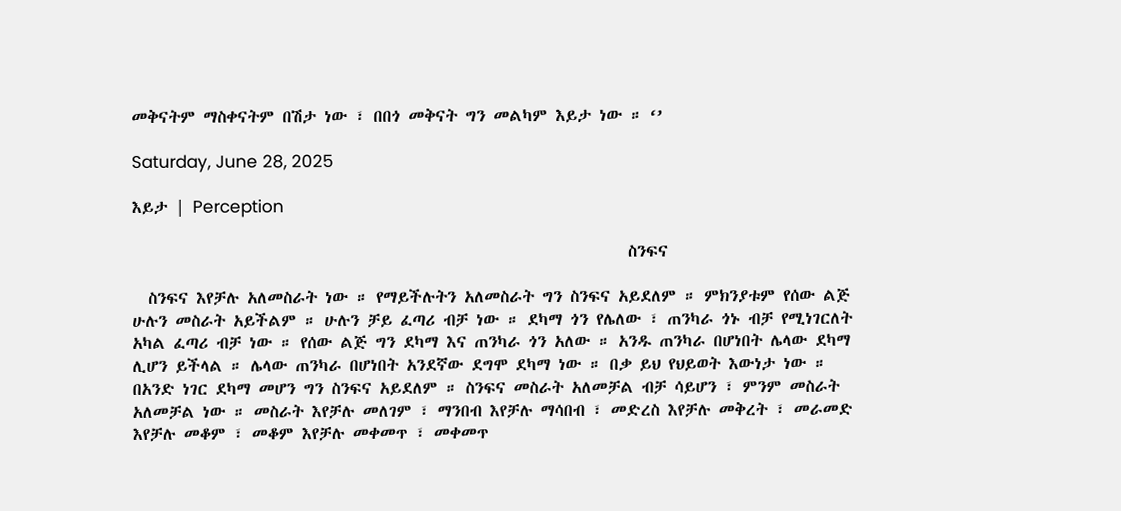መቅናትም ማስቀናትም በሽታ ነው ፣ በበጎ መቅናት ግን መልካም እይታ ነው ። ‘’

Saturday, June 28, 2025

እይታ | Perception

                                                              ስንፍና

  ስንፍና እየቻሉ አለመስራት ነው ። የማይችሉትን አለመስራት ግን ስንፍና አይደለም ። ምክንያቱም የሰው ልጅ ሁሉን መስራት አይችልም ። ሁሉን ቻይ ፈጣሪ ብቻ ነው ። ደካማ ጎን የሌለው ፣ ጠንካራ ጎኑ ብቻ የሚነገርለት አካል ፈጣሪ ብቻ ነው ። የሰው ልጅ ግን ደካማ እና ጠንካራ ጎን አለው ። አንዱ ጠንካራ በሆነበት ሌላው ደካማ ሊሆን ይችላል ። ሌላው ጠንካራ በሆነበት አንደኛው ደግሞ ደካማ ነው ። በቃ ይህ የህይወት እውነታ ነው ። በአንድ ነገር ደካማ መሆን ግን ስንፍና አይደለም ። ስንፍና መስራት አለመቻል ብቻ ሳይሆን ፣ ምንም መስራት አለመቻል ነው ። መስራት እየቻሉ መለገም ፣ ማንበብ እየቻሉ ማሳበብ ፣ መድረስ እየቻሉ መቅረት ፣ መራመድ እየቻሉ መቆም ፣ መቆም እየቻሉ መቀመጥ ፣ መቀመጥ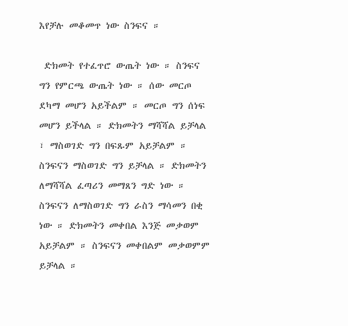እየቻሉ መቆመጥ ነው ስንፍና ።

 ድክመት የተፈጥሮ ውጤት ነው ። ስንፍና ግን የምርጫ ውጤት ነው ። ሰው መርጦ ደካማ መሆን አይችልም ። መርጦ ግን ሰነፍ መሆን ይችላል ። ድክመትን ማሻሻል ይቻላል ፣ ማስወገድ ግን በፍጹም አይቻልም ። ስንፍናን ማስወገድ ግን ይቻላል ። ድክመትን ለማሻሻል ፈጣሪን መማጸን ግድ ነው ። ስንፍናን ለማስወገድ ግን ራስን ማሳመን በቂ ነው ። ድክመትን መቀበል እንጅ መቃወም አይቻልም ። ስንፍናን መቀበልም መቃወምም ይቻላል ።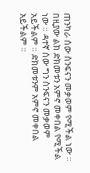ጠንካራ ሰው ስንፍናን መቃወም የሚችል ነው ። በዚያው ልክ ድክመቱን አምኖ መቀበል የሚችል ነው ። ዳተኛ ሰው ግን ስንፍናን መቃወም አይችልም ። ድክመቱንም አምኖ መቀበል አይችልም ።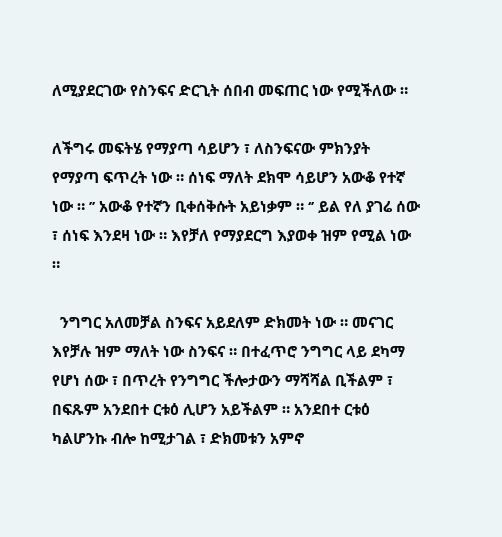ለሚያደርገው የስንፍና ድርጊት ሰበብ መፍጠር ነው የሚችለው ።

ለችግሩ መፍትሄ የማያጣ ሳይሆን ፣ ለስንፍናው ምክንያት የማያጣ ፍጥረት ነው ። ሰነፍ ማለት ደክሞ ሳይሆን አውቆ የተኛ ነው ። ’’ አውቆ የተኛን ቢቀሰቅሱት አይነቃም ። ‘’ ይል የለ ያገሬ ሰው ፣ ሰነፍ እንደዛ ነው ። እየቻለ የማያደርግ እያወቀ ዝም የሚል ነው ።

  ንግግር አለመቻል ስንፍና አይደለም ድክመት ነው ። መናገር እየቻሉ ዝም ማለት ነው ስንፍና ። በተፈጥሮ ንግግር ላይ ደካማ የሆነ ሰው ፣ በጥረት የንግግር ችሎታውን ማሻሻል ቢችልም ፣ በፍጹም አንደበተ ርቱዕ ሊሆን አይችልም ። አንደበተ ርቱዕ ካልሆንኩ ብሎ ከሚታገል ፣ ድክመቱን አምኖ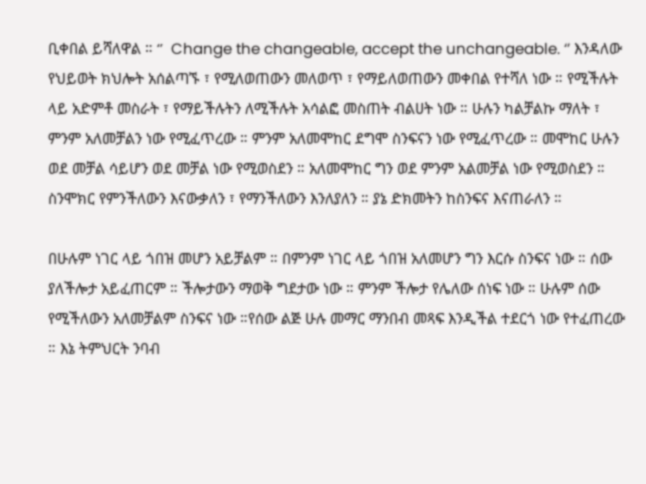ቢቀበል ይሻለዋል ። ‘’  Change the changeable, accept the unchangeable. ‘’ እንዳለው የህይወት ክህሎት አሰልጣኙ ፣ የሚለወጠውን መለወጥ ፣ የማይለወጠውን መቀበል የተሻለ ነው ። የሚችሉት ላይ አድምቶ መስራት ፣ የማይችሉትን ለሚችሉት አሳልፎ መስጠት ብልሀት ነው ። ሁሉን ካልቻልኩ ማለት ፣ ምንም አለመቻልን ነው የሚፈጥረው ። ምንም አለመሞከር ደግሞ ስንፍናን ነው የሚፈጥረው ። መሞከር ሁሉን ወደ መቻል ሳይሆን ወደ መቻል ነው የሚወስደን ። አለመሞከር ግን ወደ ምንም አልመቻል ነው የሚወስደን ። ስንሞክር የምንችለውን እናውቃለን ፣ የማንችለውን እንለያለን ። ያኔ ድክመትን ከስንፍና እናጠራለን ።

በሁሉም ነገር ላይ ጎበዝ መሆን አይቻልም ። በምንም ነገር ላይ ጎበዝ አለመሆን ግን እርሱ ስንፍና ነው ። ሰው ያለችሎታ አይፈጠርም ። ችሎታውን ማወቅ ግደታው ነው ። ምንም ችሎታ የሌለው ሰነፍ ነው ። ሁሉም ሰው የሚችለውን አለመቻልም ስንፍና ነው ።የሰው ልጅ ሁሉ መማር ማንበብ መጻፍ እንዲችል ተደርጎ ነው የተፈጠረው ። እኔ ትምህርት ንባብ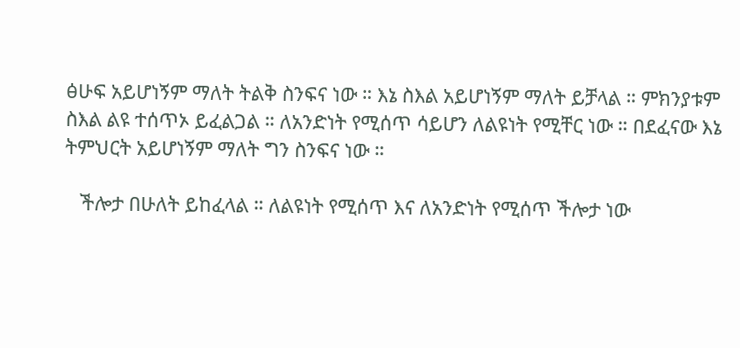ፅሁፍ አይሆነኝም ማለት ትልቅ ስንፍና ነው ። እኔ ስእል አይሆነኝም ማለት ይቻላል ። ምክንያቱም ስእል ልዩ ተሰጥኦ ይፈልጋል ። ለአንድነት የሚሰጥ ሳይሆን ለልዩነት የሚቸር ነው ። በደፈናው እኔ ትምህርት አይሆነኝም ማለት ግን ስንፍና ነው ።

   ችሎታ በሁለት ይከፈላል ። ለልዩነት የሚሰጥ እና ለአንድነት የሚሰጥ ችሎታ ነው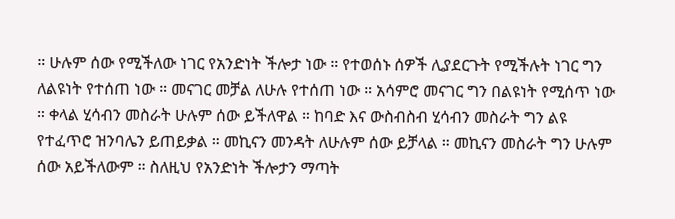። ሁሉም ሰው የሚችለው ነገር የአንድነት ችሎታ ነው ። የተወሰኑ ሰዎች ሊያደርጉት የሚችሉት ነገር ግን ለልዩነት የተሰጠ ነው ። መናገር መቻል ለሁሉ የተሰጠ ነው ። አሳምሮ መናገር ግን በልዩነት የሚሰጥ ነው ። ቀላል ሂሳብን መስራት ሁሉም ሰው ይችለዋል ። ከባድ እና ውስብስብ ሂሳብን መስራት ግን ልዩ የተፈጥሮ ዝንባሌን ይጠይቃል ። መኪናን መንዳት ለሁሉም ሰው ይቻላል ። መኪናን መስራት ግን ሁሉም ሰው አይችለውም ። ስለዚህ የአንድነት ችሎታን ማጣት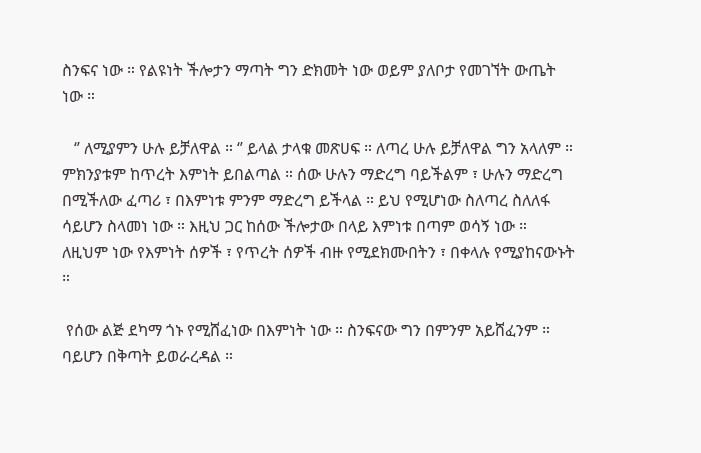ስንፍና ነው ። የልዩነት ችሎታን ማጣት ግን ድክመት ነው ወይም ያለቦታ የመገኘት ውጤት ነው ።

   ‘’ ለሚያምን ሁሉ ይቻለዋል ። ‘’ ይላል ታላቁ መጽሀፍ ። ለጣረ ሁሉ ይቻለዋል ግን አላለም ። ምክንያቱም ከጥረት እምነት ይበልጣል ። ሰው ሁሉን ማድረግ ባይችልም ፣ ሁሉን ማድረግ በሚችለው ፈጣሪ ፣ በእምነቱ ምንም ማድረግ ይችላል ። ይህ የሚሆነው ስለጣረ ስለለፋ ሳይሆን ስላመነ ነው ። እዚህ ጋር ከሰው ችሎታው በላይ እምነቱ በጣም ወሳኝ ነው ። ለዚህም ነው የእምነት ሰዎች ፣ የጥረት ሰዎች ብዙ የሚደክሙበትን ፣ በቀላሉ የሚያከናውኑት ።

 የሰው ልጅ ደካማ ጎኑ የሚሸፈነው በእምነት ነው ። ስንፍናው ግን በምንም አይሸፈንም ። ባይሆን በቅጣት ይወራረዳል ።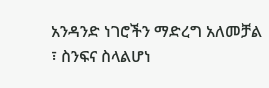አንዳንድ ነገሮችን ማድረግ አለመቻል ፣ ስንፍና ስላልሆነ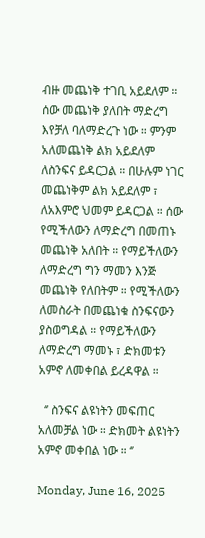ብዙ መጨነቅ ተገቢ አይደለም ። ሰው መጨነቅ ያለበት ማድረግ እየቻለ ባለማድረጉ ነው ። ምንም አለመጨነቅ ልክ አይደለም ለስንፍና ይዳርጋል ። በሁሉም ነገር መጨነቅም ልክ አይደለም ፣ ለአእምሮ ህመም ይዳርጋል ። ሰው የሚችለውን ለማድረግ በመጠኑ መጨነቅ አለበት ። የማይችለውን ለማድረግ ግን ማመን እንጅ መጨነቅ የለበትም ። የሚችለውን ለመስራት በመጨነቁ ስንፍናውን ያስወግዳል ። የማይችለውን ለማድረግ ማመኑ ፣ ድክመቱን አምኖ ለመቀበል ይረዳዋል ።

  ‘’ ስንፍና ልዩነትን መፍጠር አለመቻል ነው ። ድክመት ልዩነትን አምኖ መቀበል ነው ። ‘’

Monday, June 16, 2025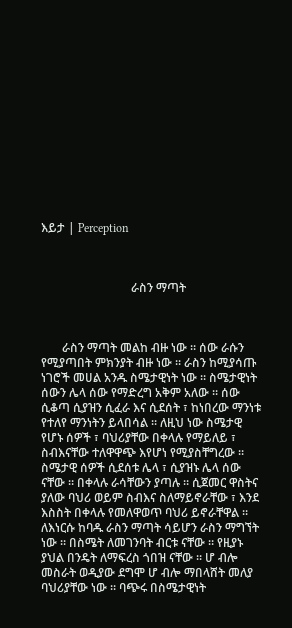እይታ | Perception



                              ራስን ማጣት



       ራስን ማጣት መልከ ብዙ ነው ። ሰው ራሱን የሚያጣበት ምክንያት ብዙ ነው ። ራስን ከሚያሳጡ ነገሮች መሀል አንዱ ስሜታዊነት ነው ። ስሜታዊነት ሰውን ሌላ ሰው የማድረግ አቅም አለው ። ሰው ሲቆጣ ሲያዝን ሲፈራ እና ሲደሰት ፣ ከነበረው ማንነቱ የተለየ ማንነትን ይላበሳል ። ለዚህ ነው ስሜታዊ የሆኑ ሰዎች ፣ ባህሪያቸው በቀላሉ የማይለይ ፣ ስብእናቸው ተለዋዋጭ እየሆነ የሚያስቸግረው ። ስሜታዊ ሰዎች ሲደሰቱ ሌላ ፣ ሲያዝኑ ሌላ ሰው ናቸው ። በቀላሉ ራሳቸውን ያጣሉ ። ሲጀመር ዋስትና ያለው ባህሪ ወይም ስብእና ስለማይኖራቸው ፣ እንደ እስስት በቀላሉ የመለዋወጥ ባህሪ ይኖራቸዋል ። ለእነርሱ ከባዱ ራስን ማጣት ሳይሆን ራስን ማግኘት ነው ። በስሜት ለመገንባት ብርቱ ናቸው ። የዚያኑ ያህል በንዴት ለማፍረስ ጎበዝ ናቸው ። ሆ ብሎ መስራት ወዲያው ደግሞ ሆ ብሎ ማበላሸት መለያ ባህሪያቸው ነው ። ባጭሩ በስሜታዊነት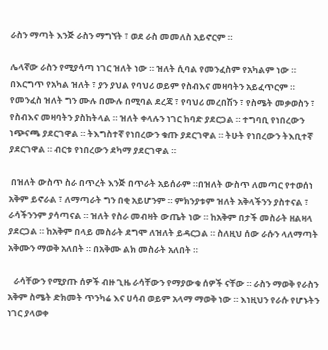ራስን ማጣት እንጅ ራስን ማግኘት ፣ ወደ ራስ መመለስ አይኖርም ።

ሌላኛው ራስን የሚያሳጣ ነገር ዝለት ነው ። ዝለት ሲባል የመንፈስም የአካልም ነው ። በእርግጥ የአካል ዝለት ፣ ያን ያህል የባህሪ ወይም የስብእና መዛባትን አይፈጥርም ። የመንፈስ ዝለት ግን ሙሉ በሙሉ በሚባል ደረጃ ፣ የባህሪ መረበሽን ፣ የስሜት መቃወስን ፣ የስብእና መዛባትን ያስከትላል ። ዝለት ቀላሉን ነገር ከባድ ያደርጋል ። ተግባቢ የነበረውን ነጭናጫ ያደርገዋል ። ትእግስተኛ የነበረውን ቁጡ ያደርገዋል ። ትሁት የነበረውን ትእቢተኛ ያደርገዋል ። ብርቱ የነበረውን ደካማ ያደርገዋል ።

 በዝለት ውስጥ ስራ በጥረት እንጅ በጥራት አይሰራም ።በዝለት ውስጥ ለመጣር የተወሰነ አቅም ይኖራል ፣ ለማጣራት ግን በቂ አይሆንም ። ምክንያቱም ዝለት አቅላችንን ያስተናል ፣ ራሳችንንም ያሳጣናል ። ዝለት የስራ መብዛት ውጤት ነው ። ከአቅም በታች መስራት ዘልዛላ ያደርጋል ። ከአቅም በላይ መስራት ደግሞ ለዝለት ይዳርጋል ። ስለዚህ ሰው ራሱን ላለማጣት አቅሙን ማወቅ አለበት ። በአቅሙ ልክ መስራት አለበት ።

   ራሳቸውን የሚያጡ ሰዎች ብዙ ጊዜ ራሳቸውን የማያውቁ ሰዎች ናቸው ። ራስን ማወቅ የራስን አቅም ስሜት ድክመት ጥንካሬ እና ሀሳብ ወይም አላማ ማወቅ ነው ። እነዚህን የራሱ የሆኑትን ነገር ያላወቀ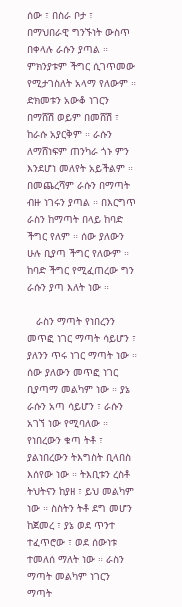ሰው ፣ በስራ ቦታ ፣ በማህበራዊ ግንኙነት ውስጥ በቀላሉ ራሱን ያጣል ። ምክንያቱም ችግር ሲገጥመው የሚታገስለት አላማ የለውም ። ድክመቱን አውቆ ነገርን  በማሸሽ ወይም በመሸሽ ፣ ከራሱ አያርቅም ። ራሱን ለማሸነፍም ጠንካራ ጎኑ ምን እንደሆነ መለየት አይችልም ። በመጨረሻም ራሱን በማጣት ብዙ ነገሩን ያጣል ። በእርግጥ ራስን ከማጣት በላይ ከባድ ችግር የለም ። ሰው ያለውን ሁሉ ቢያጣ ችግር የለውም ። ከባድ ችግር የሚፈጠረው ግን ራሱን ያጣ እለት ነው ።

   ራስን ማጣት የነበረንን መጥፎ ነገር ማጣት ሳይሆን ፣ ያለንን ጥሩ ነገር ማጣት ነው ። ሰው ያለውን መጥፎ ነገር ቢያጣማ መልካም ነው ። ያኔ ራሱን አጣ ሳይሆን ፣ ራሱን አገኘ ነው የሚባለው ። የነበረውን ቁጣ ትቶ ፣ ያልነበረውን ትእግስት ቢላበስ እሰየው ነው ። ትእቢቱን ረስቶ ትህትናን ከያዘ ፣ ይህ መልካም ነው ። ስስትን ትቶ ደግ መሆን ከጀመረ ፣ ያኔ ወደ ጥንተ ተፈጥሮው ፣ ወደ ሰውነቱ ተመለሰ ማለት ነው ። ራስን ማጣት መልካም ነገርን ማጣት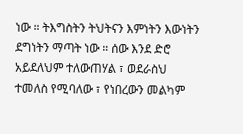ነው ። ትእግስትን ትህትናን እምነትን እውነትን ደግነትን ማጣት ነው ። ሰው እንደ ድሮ  አይደለህም ተለውጠሃል ፣ ወደራስህ ተመለስ የሚባለው ፣ የነበረውን መልካም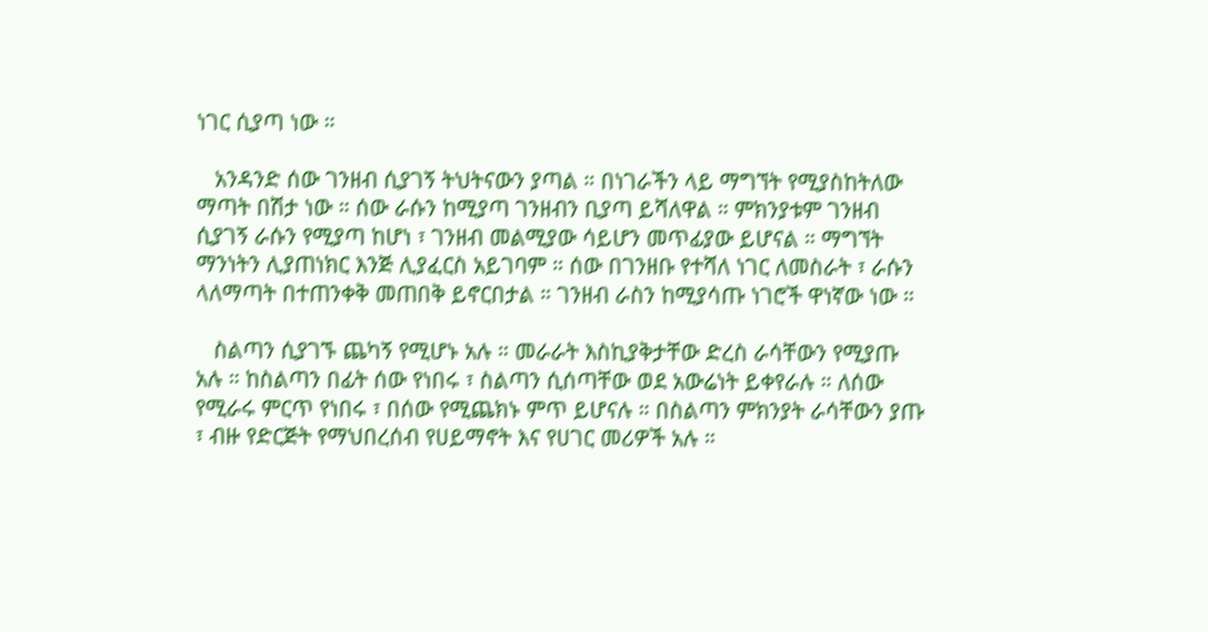ነገር ሲያጣ ነው ።

   አንዳንድ ሰው ገንዘብ ሲያገኝ ትህትናውን ያጣል ። በነገራችን ላይ ማግኘት የሚያስከትለው ማጣት በሽታ ነው ። ሰው ራሱን ከሚያጣ ገንዘብን ቢያጣ ይሻለዋል ። ምክንያቱም ገንዘብ ሲያገኝ ራሱን የሚያጣ ከሆነ ፣ ገንዘብ መልሚያው ሳይሆን መጥፊያው ይሆናል ። ማግኘት ማንነትን ሊያጠነክር እንጅ ሊያፈርስ አይገባም ። ሰው በገንዘቡ የተሻለ ነገር ለመስራት ፣ ራሱን ላለማጣት በተጠንቀቅ መጠበቅ ይኖርበታል ። ገንዘብ ራስን ከሚያሳጡ ነገሮች ዋነኛው ነው ።

   ስልጣን ሲያገኙ ጨካኝ የሚሆኑ አሉ ። መራራት እስኪያቅታቸው ድረስ ራሳቸውን የሚያጡ አሉ ። ከስልጣን በፊት ሰው የነበሩ ፣ ስልጣን ሲሰጣቸው ወደ አውሬነት ይቀየራሉ ። ለሰው የሚራሩ ምርጥ የነበሩ ፣ በሰው የሚጨክኑ ምጥ ይሆናሉ ። በስልጣን ምክንያት ራሳቸውን ያጡ ፣ ብዙ የድርጅት የማህበረሰብ የሀይማኖት እና የሀገር መሪዎች አሉ ።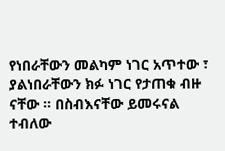የነበራቸውን መልካም ነገር አጥተው ፣ ያልነበራቸውን ክፉ ነገር የታጠቁ ብዙ ናቸው ። በስብእናቸው ይመሩናል ተብለው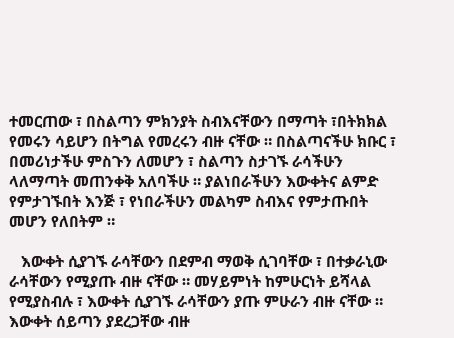ተመርጠው ፣ በስልጣን ምክንያት ስብእናቸውን በማጣት ፣በትክክል የመሩን ሳይሆን በትግል የመረሩን ብዙ ናቸው ። በስልጣናችሁ ክቡር ፣ በመሪነታችሁ ምስጉን ለመሆን ፣ ስልጣን ስታገኙ ራሳችሁን ላለማጣት መጠንቀቅ አለባችሁ ። ያልነበራችሁን እውቀትና ልምድ የምታገኙበት እንጅ ፣ የነበራችሁን መልካም ስብእና የምታጡበት መሆን የለበትም ።

   እውቀት ሲያገኙ ራሳቸውን በደምብ ማወቅ ሲገባቸው ፣ በተቃራኒው ራሳቸውን የሚያጡ ብዙ ናቸው ። መሃይምነት ከምሁርነት ይሻላል የሚያስብሉ ፣ እውቀት ሲያገኙ ራሳቸውን ያጡ ምሁራን ብዙ ናቸው ። እውቀት ሰይጣን ያደረጋቸው ብዙ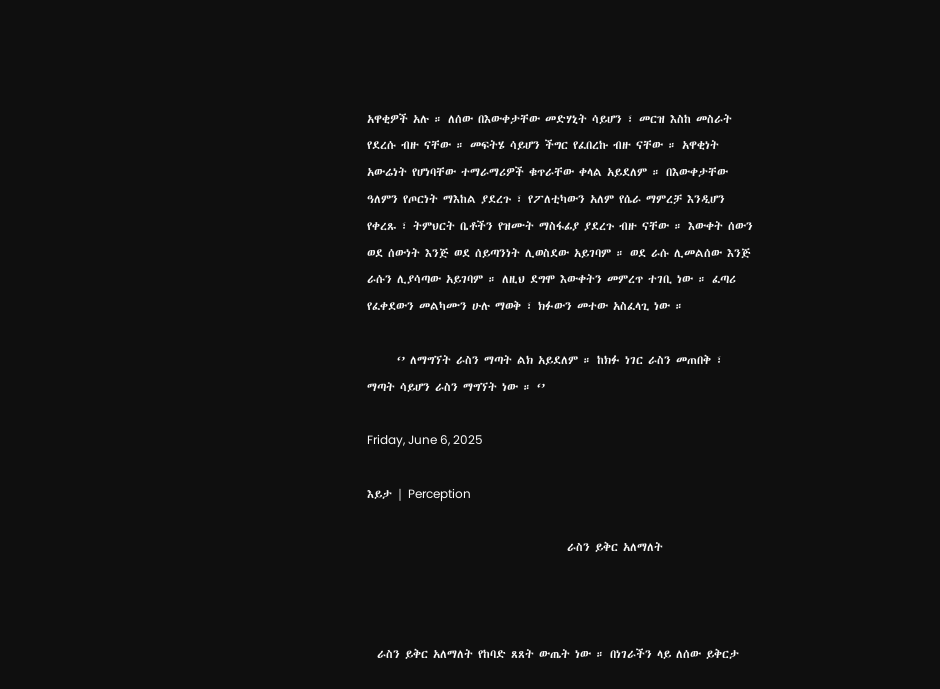አዋቂዎች አሉ ። ለሰው በእውቀታቸው መድሃኒት ሳይሆን ፣ መርዝ እስከ መስራት የደረሱ ብዙ ናቸው ። መፍትሄ ሳይሆን ችግር የፈበረኩ ብዙ ናቸው ። አዋቂነት አውሬነት የሆነባቸው ተማራማሪዎች ቁጥራቸው ቀላል አይደለም ። በእውቀታቸው ዓለምን የጦርነት ማእከል ያደረጉ ፣ የፖለቲካውን አለም የሴራ ማምረቻ እንዲሆን የቀረጹ ፣ ትምህርት ቤቶችን የዝሙት ማስፋፊያ ያደረጉ ብዙ ናቸው ። እውቀት ሰውን ወደ ሰውነት እንጅ ወደ ሰይጣንነት ሊወስደው አይገባም ። ወደ ራሱ ሊመልሰው እንጅ ራሱን ሊያሳጣው አይገባም ። ለዚህ ደግሞ እውቀትን መምረጥ ተገቢ ነው ። ፈጣሪ የፈቀደውን መልካሙን ሁሉ ማወቅ ፣ ክፉውን መተው አስፈላጊ ነው ።

      ‘’ ለማግኘት ራስን ማጣት ልክ አይደለም ። ከክፉ ነገር ራስን መጠበቅ ፣ ማጣት ሳይሆን ራስን ማግኘት ነው ። ‘’

Friday, June 6, 2025

እይታ | Perception

                                        ራስን ይቅር አለማለት



  ራስን ይቅር አለማለት የከባድ ጸጸት ውጤት ነው ። በነገራችን ላይ ለሰው ይቅርታ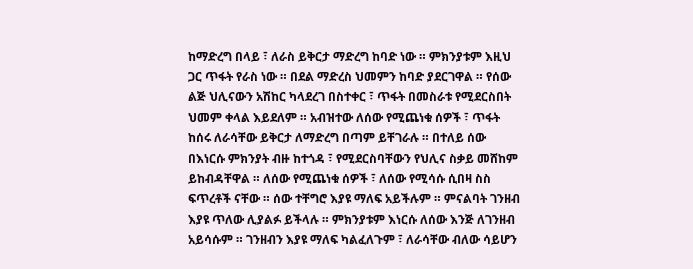ከማድረግ በላይ ፣ ለራስ ይቅርታ ማድረግ ከባድ ነው ። ምክንያቱም እዚህ ጋር ጥፋት የራስ ነው ። በደል ማድረስ ህመምን ከባድ ያደርገዋል ። የሰው ልጅ ህሊናውን አሽከር ካላደረገ በስተቀር ፣ ጥፋት በመስራቱ የሚደርስበት ህመም ቀላል እይደለም ። አብዝተው ለሰው የሚጨነቁ ሰዎች ፣ ጥፋት ከሰሩ ለራሳቸው ይቅርታ ለማድረግ በጣም ይቸገራሉ ። በተለይ ሰው በእነርሱ ምክንያት ብዙ ከተጎዳ ፣ የሚደርስባቸውን የህሊና ስቃይ መሸከም ይከብዳቸዋል ። ለሰው የሚጨነቁ ሰዎች ፣ ለሰው የሚሳሱ ሲበዛ ስስ ፍጥረቶች ናቸው ። ሰው ተቸግሮ እያዩ ማለፍ አይችሉም ። ምናልባት ገንዘብ እያዩ ጥለው ሊያልፉ ይችላሉ ። ምክንያቱም እነርሱ ለሰው እንጅ ለገንዘብ አይሳሱም ። ገንዘብን እያዩ ማለፍ ካልፈለጉም ፣ ለራሳቸው ብለው ሳይሆን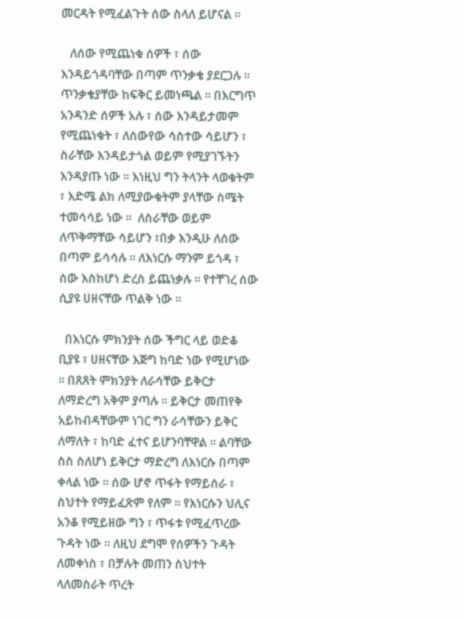መርዳት የሚፈልጉት ሰው ስላለ ይሆናል ።

   ለሰው የሚጨነቁ ሰዎች ፣ ሰው እንዳይጎዳባቸው በጣም ጥንቃቄ ያደርጋሉ ። ጥንቃቄያቸው ከፍቅር ይመነጫል ። በእርግጥ አንዳንድ ሰዎች አሉ ፣ ሰው እንዳይታመም የሚጨነቁት ፣ ለሰውየው ሳስተው ሳይሆን ፣ ስራቸው እንዳይታጎል ወይም የሚያገኙትን እንዳያጡ ነው ። እነዚህ ግን ትላንት ላወቁትም ፣ እድሜ ልክ ለሚያውቁትም ያላቸው ስሜት ተመሳሳይ ነው ።  ለስራቸው ወይም ለጥቅማቸው ሳይሆን ፣በቃ እንዲሁ ለሰው በጣም ይሳሳሉ ። ለእነርሱ ማንም ይጎዳ ፣ ሰው እስከሆነ ድረስ ይጨነቃሉ ። የተቸገረ ሰው ሲያዩ ሀዘናቸው ጥልቅ ነው ።

  በእነርሱ ምክንያት ሰው ችግር ላይ ወድቆ ቢያዩ ፣ ሀዘናቸው እጅግ ከባድ ነው የሚሆነው ። በጸጸት ምክንያት ለራሳቸው ይቅርታ ለማድረግ አቅም ያጣሉ ። ይቅርታ መጠየቅ አይከብዳቸውም ነገር ግን ራሳቸውን ይቅር ለማለት ፣ ከባድ ፈተና ይሆንባቸዋል ። ልባቸው ስስ ስለሆነ ይቅርታ ማድረግ ለእነርሱ በጣም ቀላል ነው ። ሰው ሆኖ ጥፋት የማይሰራ ፣ ስህተት የማይፈጽም የለም ። የእነርሱን ህሊና አንቆ የሚይዘው ግን ፣ ጥፋቱ የሚፈጥረው ጉዳት ነው ። ለዚህ ደግሞ የሰዎችን ጉዳት ለመቀነስ ፣ በቻሉት መጠን ስህተት ላለመስራት ጥረት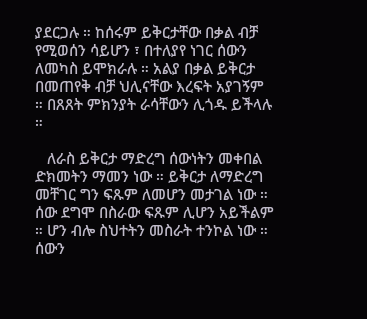ያደርጋሉ ። ከሰሩም ይቅርታቸው በቃል ብቻ የሚወሰን ሳይሆን ፣ በተለያየ ነገር ሰውን ለመካስ ይሞክራሉ ። አልያ በቃል ይቅርታ በመጠየቅ ብቻ ህሊናቸው እረፍት አያገኝም ። በጸጸት ምክንያት ራሳቸውን ሊጎዱ ይችላሉ ።

   ለራስ ይቅርታ ማድረግ ሰውነትን መቀበል ድክመትን ማመን ነው ። ይቅርታ ለማድረግ መቸገር ግን ፍጹም ለመሆን መታገል ነው ። ሰው ደግሞ በስራው ፍጹም ሊሆን አይችልም ። ሆን ብሎ ስህተትን መስራት ተንኮል ነው ። ሰውን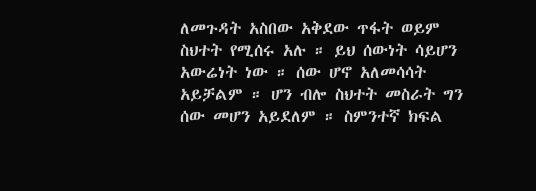ለመጉዳት አስበው አቅደው ጥፋት ወይም ስህተት የሚሰሩ አሉ ። ይህ ሰውነት ሳይሆን አውሬነት ነው ። ሰው ሆኖ አለመሳሳት አይቻልም ። ሆን ብሎ ስህተት መስራት ግን ሰው መሆን አይደለም ። ስምንተኛ ክፍል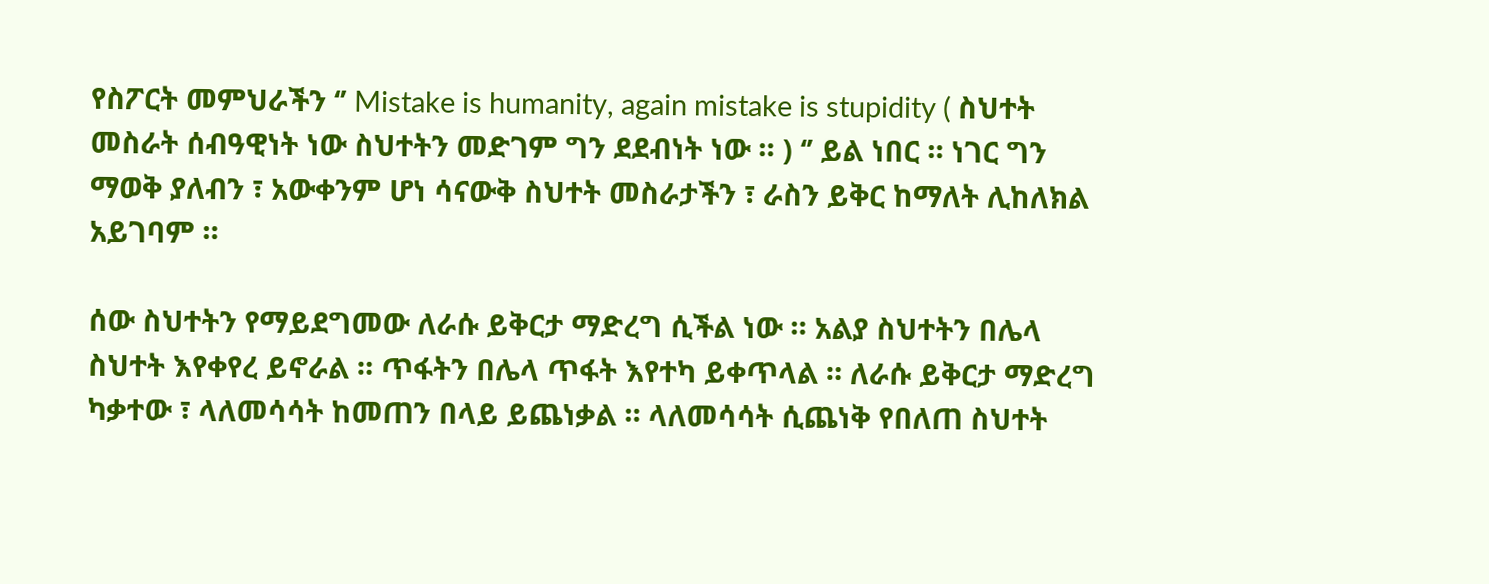የስፖርት መምህራችን ‘’ Mistake is humanity, again mistake is stupidity ( ስህተት መስራት ሰብዓዊነት ነው ስህተትን መድገም ግን ደደብነት ነው ። ) ‘’ ይል ነበር ። ነገር ግን ማወቅ ያለብን ፣ አውቀንም ሆነ ሳናውቅ ስህተት መስራታችን ፣ ራስን ይቅር ከማለት ሊከለክል አይገባም ።

ሰው ስህተትን የማይደግመው ለራሱ ይቅርታ ማድረግ ሲችል ነው ። አልያ ስህተትን በሌላ ስህተት እየቀየረ ይኖራል ። ጥፋትን በሌላ ጥፋት እየተካ ይቀጥላል ። ለራሱ ይቅርታ ማድረግ ካቃተው ፣ ላለመሳሳት ከመጠን በላይ ይጨነቃል ። ላለመሳሳት ሲጨነቅ የበለጠ ስህተት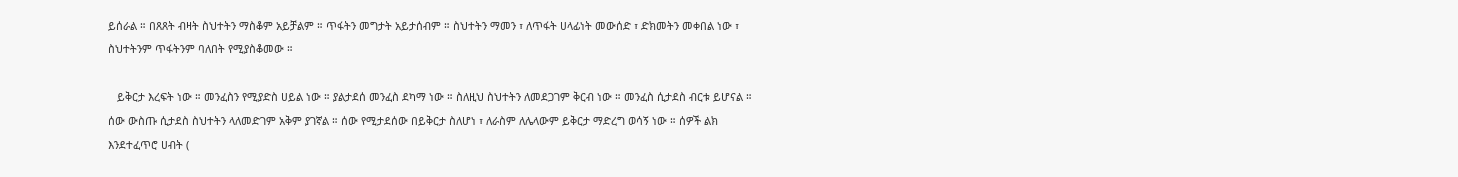ይሰራል ። በጸጸት ብዛት ስህተትን ማስቆም አይቻልም ። ጥፋትን መግታት አይታሰብም ። ስህተትን ማመን ፣ ለጥፋት ሀላፊነት መውሰድ ፣ ድክመትን መቀበል ነው ፣ ስህተትንም ጥፋትንም ባለበት የሚያስቆመው ።

   ይቅርታ እረፍት ነው ። መንፈስን የሚያድስ ሀይል ነው ። ያልታደሰ መንፈስ ደካማ ነው ። ስለዚህ ስህተትን ለመደጋገም ቅርብ ነው ። መንፈስ ሲታደስ ብርቱ ይሆናል ። ሰው ውስጡ ሲታደስ ስህተትን ላለመድገም አቅም ያገኛል ። ሰው የሚታደሰው በይቅርታ ስለሆነ ፣ ለራስም ለሌላውም ይቅርታ ማድረግ ወሳኝ ነው ። ሰዎች ልክ እንደተፈጥሮ ሀብት (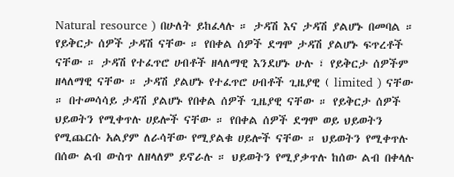Natural resource ) በሁለት ይከፈላሉ ። ታዳሽ እና ታዳሽ ያልሆኑ በመባል ። የይቅርታ ሰዎች ታዳሽ ናቸው ። የበቀል ሰዎች ደግሞ ታዳሽ ያልሆኑ ፍጥረቶች ናቸው ። ታዳሽ የተፈጥሮ ሀብቶች ዘላለማዊ እንደሆኑ ሁሉ ፣ የይቅርታ ሰዎችም ዘላለማዊ ናቸው ። ታዳሽ ያልሆኑ የተፈጥሮ ሀብቶች ጊዜያዊ ( limited ) ናቸው ። በተመሳሳይ ታዳሽ ያልሆኑ የበቀል ሰዎች ጊዜያዊ ናቸው ። የይቅርታ ሰዎች ህይወትን የሚቀጥሉ ሀይሎች ናቸው ። የበቀል ሰዎች ደግሞ ወይ ህይወትን የሚጨርሱ አልያም ለራሳቸው የሚያልቁ ሀይሎች ናቸው ። ህይወትን የሚቀጥሉ በሰው ልብ ውስጥ ለዘላለም ይኖራሉ ። ህይወትን የሚያቃጥሉ ከሰው ልብ በቀላሉ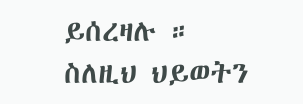ይሰረዛሉ ። ስለዚህ ህይወትን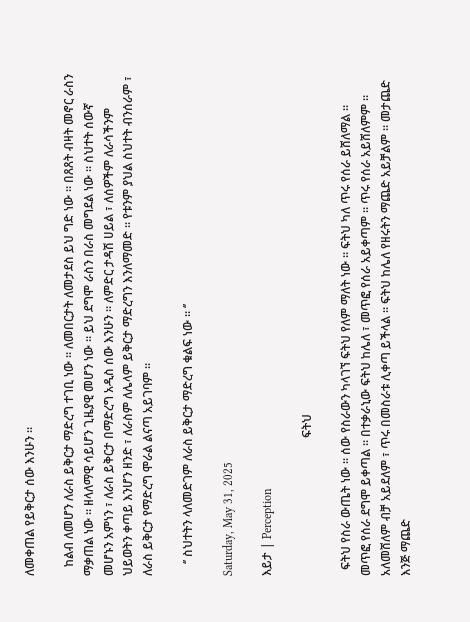ለመቀጠል የይቅርታ ሰው እንሁን ።

   ከልብ ለመሆን ለራስ ይቅርታ ማድረግ ተገቢ ነው ። ለመበርታት ለመታደስ ይህ ግድ ነው ። በጸጸት ብዛት መኖር ራስን ማቃጠል ነው ። ዘላለማዊ ሳይሆን ጊዜያዊ መሆን ነው ። ይህ ደግሞ ራስን በራስ መግደል ነው ። ስህተት ሰውኛ መሆኑን አምነን ፣ ለራስ ይቅርታ በማድረግ አዲስ ሰው እንሁን ። ለምድር ታዳሽ ሀይል ፣ ለሰዎችም ለራሳችንም ህይወትን ቀጣይ እንሆን ዘንድ ፣ ለራስም ለሌላም ይቅርታ ማድረግን እንለማመድ ። የቱንም ያህል ስህተት ብንሰራም ፣ ለራስ ይቅርታ የማድረግ ሞራል ልናጣ አይገባም ።

    ‘’ ስህተትን ላለመድገም ለራስ ይቅርታ ማድረግ ቁልፍ ነው ። ‘’

Saturday, May 31, 2025

እይታ | Perception

                                              ፍትህ

  ፍትህ የስራ ውጤት ነው ። ሰው የስራውን ካላገኘ ፍትህ የለም ማለት ነው ። ፍትህ ካለ ጥሩ የሰራ ይሸለማል ። መጥፎ የሰራ ደግሞ ይቀጣል ። በተቃራኒው ፍትህ ከሌለ ፣ መጥፎ የሰራ አይቀጣም ። ጥሩ የሰራ አይሸለምም ። አለመሸለም ብቻ አይደለም ፣ ጥሩ በመስራቱ ሊቀጣ ይችላል ። ፍትህ ከሌለ የዘሩትን ማጨድ አይቻልም ። መታጨድ እንጅ ማጨድ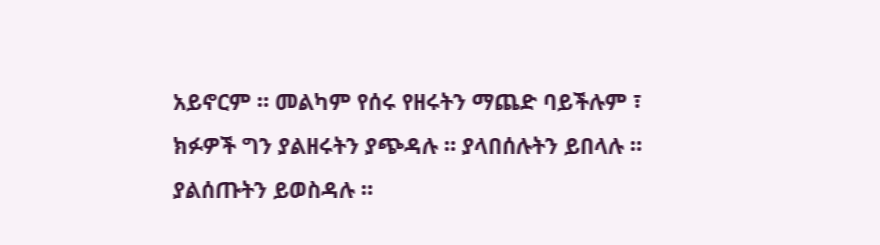አይኖርም ። መልካም የሰሩ የዘሩትን ማጨድ ባይችሉም ፣ ክፉዎች ግን ያልዘሩትን ያጭዳሉ ። ያላበሰሉትን ይበላሉ ። ያልሰጡትን ይወስዳሉ ።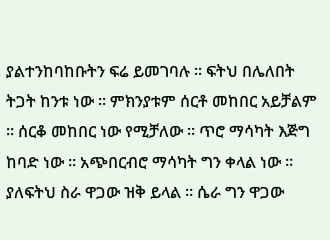ያልተንከባከቡትን ፍሬ ይመገባሉ ። ፍትህ በሌለበት ትጋት ከንቱ ነው ። ምክንያቱም ሰርቶ መከበር አይቻልም ። ሰርቆ መከበር ነው የሚቻለው ። ጥሮ ማሳካት እጅግ ከባድ ነው ። አጭበርብሮ ማሳካት ግን ቀላል ነው ። ያለፍትህ ስራ ዋጋው ዝቅ ይላል ። ሴራ ግን ዋጋው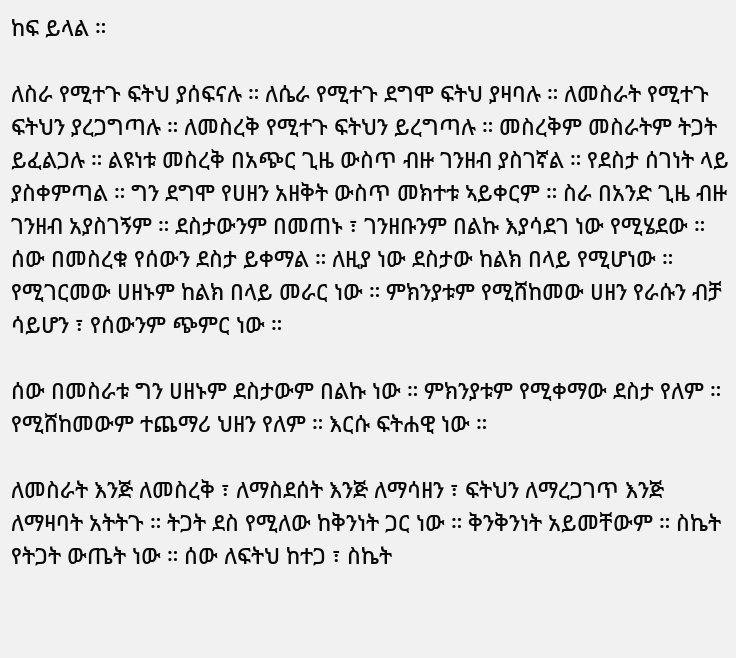ከፍ ይላል ።

ለስራ የሚተጉ ፍትህ ያሰፍናሉ ። ለሴራ የሚተጉ ደግሞ ፍትህ ያዛባሉ ። ለመስራት የሚተጉ ፍትህን ያረጋግጣሉ ። ለመስረቅ የሚተጉ ፍትህን ይረግጣሉ ። መስረቅም መስራትም ትጋት ይፈልጋሉ ። ልዩነቱ መስረቅ በአጭር ጊዜ ውስጥ ብዙ ገንዘብ ያስገኛል ። የደስታ ሰገነት ላይ ያስቀምጣል ። ግን ደግሞ የሀዘን አዘቅት ውስጥ መክተቱ ኣይቀርም ። ስራ በአንድ ጊዜ ብዙ ገንዘብ አያስገኝም ። ደስታውንም በመጠኑ ፣ ገንዘቡንም በልኩ እያሳደገ ነው የሚሄደው ። ሰው በመስረቁ የሰውን ደስታ ይቀማል ። ለዚያ ነው ደስታው ከልክ በላይ የሚሆነው ። የሚገርመው ሀዘኑም ከልክ በላይ መራር ነው ። ምክንያቱም የሚሸከመው ሀዘን የራሱን ብቻ ሳይሆን ፣ የሰውንም ጭምር ነው ።

ሰው በመስራቱ ግን ሀዘኑም ደስታውም በልኩ ነው ። ምክንያቱም የሚቀማው ደስታ የለም ። የሚሸከመውም ተጨማሪ ህዘን የለም ። እርሱ ፍትሐዊ ነው ።

ለመስራት እንጅ ለመስረቅ ፣ ለማስደሰት እንጅ ለማሳዘን ፣ ፍትህን ለማረጋገጥ እንጅ ለማዛባት አትትጉ ። ትጋት ደስ የሚለው ከቅንነት ጋር ነው ። ቅንቅንነት አይመቸውም ። ስኬት የትጋት ውጤት ነው ። ሰው ለፍትህ ከተጋ ፣ ስኬት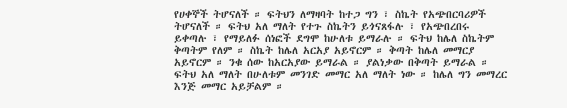የሀቀኞች ትሆናለች ። ፍትህን ለማዛባት ከተጋ ግን ፣ ስኬት የአጭበርባሪዎች ትሆናለች ። ፍትህ አለ ማለት የተጉ ስኬትን ይጎናጸፋሉ ፣ የአጭበረበሩ ይቀጣሉ ፣ የማይለፉ ሰነፎች ደግሞ ከሁለቱ ይማራሉ ። ፍትህ ከሌለ ስኬትም ቅጣትም የለም ። ስኬት ከሌለ አርአያ አይኖርም ። ቅጣት ከሌለ መማርያ አይኖርም ። ንቁ ሰው ከአርአያው ይማራል ። ያልነቃው በቅጣት ይማራል ። ፍትህ አለ ማለት በሁለቱም መንገድ መማር አለ ማለት ነው ። ከሌለ ግን መማረር እንጅ መማር አይቻልም ።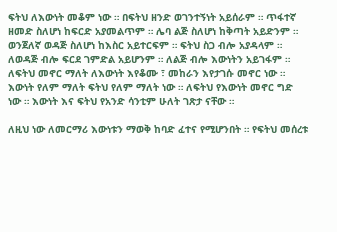ፍትህ ለእውነት መቆም ነው ። በፍትህ ዘንድ ወገንተኝነት አይሰራም ። ጥፋተኛ ዘመድ ስለሆነ ከፍርድ አያመልጥም ። ሌባ ልጅ ስለሆነ ከቅጣት አይድንም ። ወንጀለኛ ወዳጅ ስለሆነ ከእስር አይተርፍም ። ፍትህ ስጋ ብሎ አያዳላም ። ለወዳጅ ብሎ ፍርደ ገምድል አይሆንም ። ለልጅ ብሎ እውነትን አይገፋም ። ለፍትህ መኖር ማለት ለእውነት እየቆሙ ፣ መከራን እየታገሱ መኖር ነው ። እውነት የለም ማለት ፍትህ የለም ማለት ነው ። ለፍትህ የእውነት መኖር ግድ ነው ። እውነት እና ፍትህ የአንድ ሳንቲም ሁለት ገጽታ ናቸው ።

ለዚህ ነው ለመርማሪ እውነቱን ማወቅ ከባድ ፈተና የሚሆንበት ። የፍትህ መሰረቱ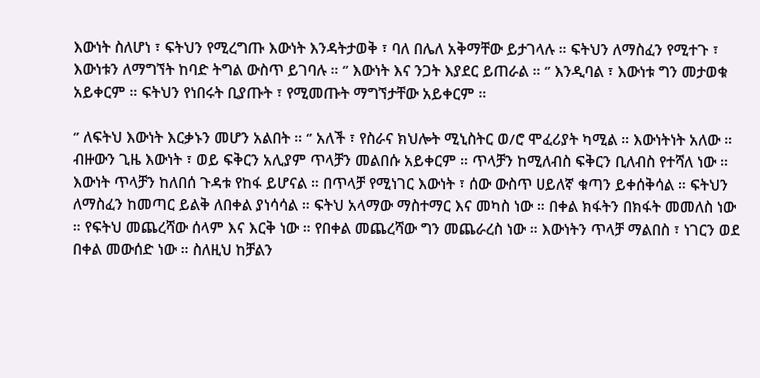እውነት ስለሆነ ፣ ፍትህን የሚረግጡ እውነት እንዳትታወቅ ፣ ባለ በሌለ አቅማቸው ይታገላሉ ። ፍትህን ለማስፈን የሚተጉ ፣ እውነቱን ለማግኘት ከባድ ትግል ውስጥ ይገባሉ ። ‘’ እውነት እና ንጋት እያደር ይጠራል ። ‘’ እንዲባል ፣ እውነቱ ግን መታወቁ አይቀርም ። ፍትህን የነበሩት ቢያጡት ፣ የሚመጡት ማግኘታቸው አይቀርም ።

‘’ ለፍትህ እውነት እርቃኑን መሆን አልበት ። ‘’ አለች ፣ የስራና ክህሎት ሚኒስትር ወ/ሮ ሞፈሪያት ካሚል ። እውነትነት አለው ። ብዙውን ጊዜ እውነት ፣ ወይ ፍቅርን አሊያም ጥላቻን መልበሱ አይቀርም ። ጥላቻን ከሚለብስ ፍቅርን ቢለብስ የተሻለ ነው ። እውነት ጥላቻን ከለበሰ ጉዳቱ የከፋ ይሆናል ። በጥላቻ የሚነገር እውነት ፣ ሰው ውስጥ ሀይለኛ ቁጣን ይቀሰቅሳል ። ፍትህን ለማስፈን ከመጣር ይልቅ ለበቀል ያነሳሳል ። ፍትህ አላማው ማስተማር እና መካስ ነው ። በቀል ክፋትን በክፋት መመለስ ነው ። የፍትህ መጨረሻው ሰላም እና እርቅ ነው ። የበቀል መጨረሻው ግን መጨራረስ ነው ። እውነትን ጥላቻ ማልበስ ፣ ነገርን ወደ በቀል መውሰድ ነው ። ስለዚህ ከቻልን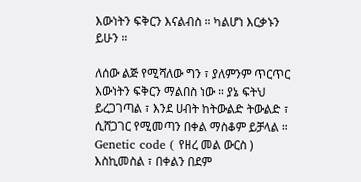እውነትን ፍቅርን እናልብስ ። ካልሆነ እርቃኑን ይሁን ።

ለሰው ልጅ የሚሻለው ግን ፣ ያለምንም ጥርጥር እውነትን ፍቅርን ማልበስ ነው ። ያኔ ፍትህ ይረጋገጣል ፣ እንደ ሀብት ከትውልድ ትውልድ ፣ ሲሸጋገር የሚመጣን በቀል ማስቆም ይቻላል ። Genetic code ( የዘረ መል ውርስ ) እስኪመስል ፣ በቀልን በደም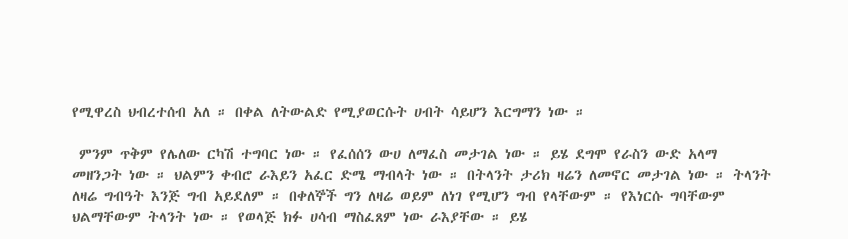የሚዋረስ ህብረተሰብ አለ ። በቀል ለትውልድ የሚያወርሱት ሀብት ሳይሆን እርግማን ነው ።

 ምንም ጥቅም የሌለው ርካሽ ተግባር ነው ። የፈሰሰን ውሀ ለማፈስ መታገል ነው ። ይሄ ደግሞ የራስን ውድ አላማ መዘንጋት ነው ። ህልምን ቀብሮ ራእይን አፈር ድሜ ማብላት ነው ። በትላንት ታሪክ ዛሬን ለመኖር መታገል ነው ። ትላንት ለዛሬ ግብዓት እንጅ ግብ አይደለም ። በቀለኞች ግን ለዛሬ ወይም ለነገ የሚሆን ግብ የላቸውም ። የእነርሱ ግባቸውም ህልማቸውም ትላንት ነው ። የወላጅ ክፉ ሀሳብ ማስፈጸም ነው ራእያቸው ። ይሄ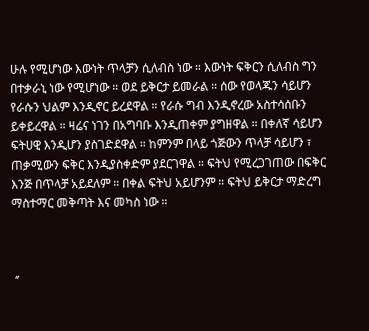ሁሉ የሚሆነው እውነት ጥላቻን ሲለብስ ነው ። እውነት ፍቅርን ሲለብስ ግን በተቃራኒ ነው የሚሆነው ። ወደ ይቅርታ ይመራል ። ሰው የወላጁን ሳይሆን የራሱን ህልም እንዲኖር ይረደዋል ። የራሱ ግብ እንዲኖረው አስተሳሰቡን ይቀይረዋል ። ዛሬና ነገን በአግባቡ እንዲጠቀም ያግዘዋል ። በቀለኛ ሳይሆን ፍትሀዊ እንዲሆን ያስገድደዋል ። ከምንም በላይ ጎጅውን ጥላቻ ሳይሆን ፣ ጠቃሚውን ፍቅር እንዲያስቀድም ያደርገዋል ። ፍትህ የሚረጋገጠው በፍቅር እንጅ በጥላቻ አይደለም ። በቀል ፍትህ አይሆንም ። ፍትህ ይቅርታ ማድረግ ማስተማር መቅጣት እና መካስ ነው ።



 ‘’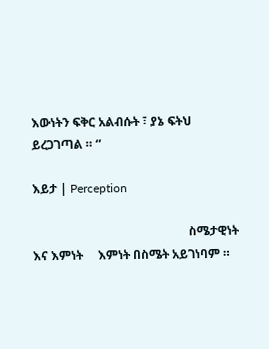እውነትን ፍቅር አልብሱት ፣ ያኔ ፍትህ ይረጋገጣል ። ‘’

እይታ | Perception

                                                    ስሜታዊነት እና እምነት     እምነት በስሜት አይገነባም ።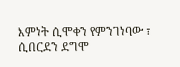እምነት ሲሞቀን የምንገነባው ፣ ሲበርደን ደግሞ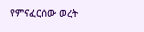የምናፈርሰው ወረት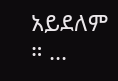አይደለም ። ...